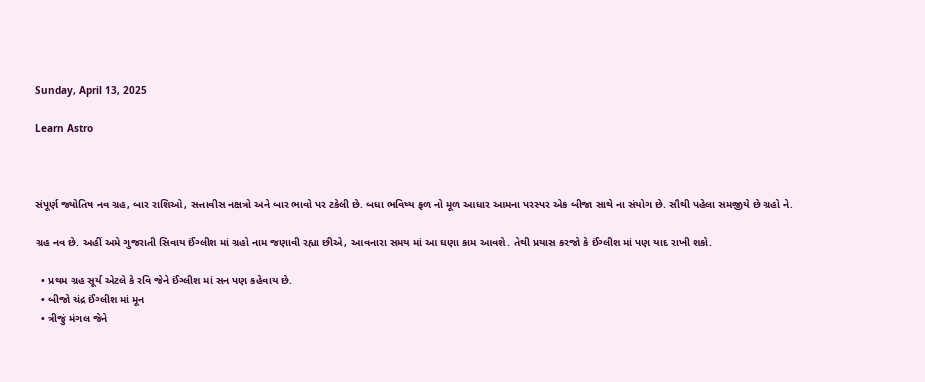Sunday, April 13, 2025

Learn Astro



સંપૂર્ણ જ્યોતિષ નવ ગ્રહ, બાર રાશિઓ, સત્તાવીસ નક્ષત્રો અને બાર ભાવો પર ટકેલી છે. બધા ભવિષ્ય ફળ નો મૂળ આધાર આમના પરસ્પર એક બીજા સાથે ના સંયોગ છે. સૌથી પહેલા સમજીયે છે ગ્રહો ને.

ગ્રહ નવ છે. અહીં અમે ગુજરાતી સિવાય ઈંગ્લીશ માં ગ્રહો નામ જણાવી રહ્યા છીએ, આવનારા સમય માં આ ઘણા કામ આવશે. તેથી પ્રયાસ કરજો કે ઈંગ્લીશ માં પણ યાદ રાખી શકો.

  • પ્રથમ ગ્રહ સૂર્ય એટલે કે રવિ જેને ઈંગ્લીશ માં સન પણ કહેવાય છે.
  • બીજો ચંદ્ર ઈંગ્લીશ માં મૂન
  • ત્રીજું મંગલ જેને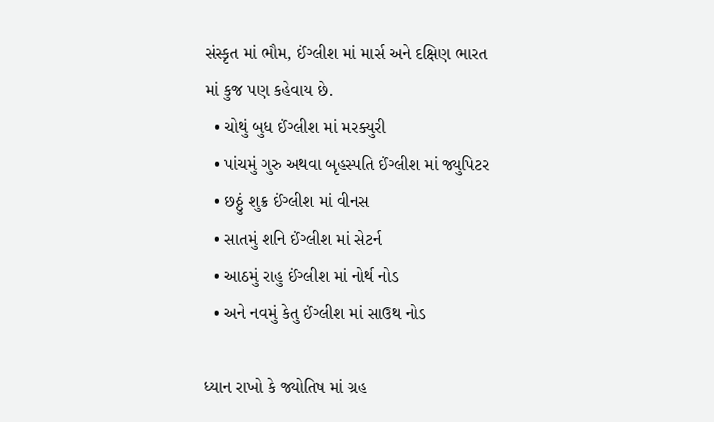સંસ્કૃત માં ભૌમ, ઈંગ્લીશ માં માર્સ અને દક્ષિણ ભારત માં કુજ પણ કહેવાય છે.
  • ચોથું બુધ ઈંગ્લીશ માં મરક્યુરી
  • પાંચમું ગુરુ અથવા બૃહસ્પતિ ઈંગ્લીશ માં જ્યુપિટર
  • છઠ્ઠું શુક્ર ઈંગ્લીશ માં વીનસ
  • સાતમું શનિ ઈંગ્લીશ માં સેટર્ન
  • આઠમું રાહુ ઈંગ્લીશ માં નોર્થ નોડ
  • અને નવમું કેતુ ઈંગ્લીશ માં સાઉથ નોડ

ધ્યાન રાખો કે જ્યોતિષ માં ગ્રહ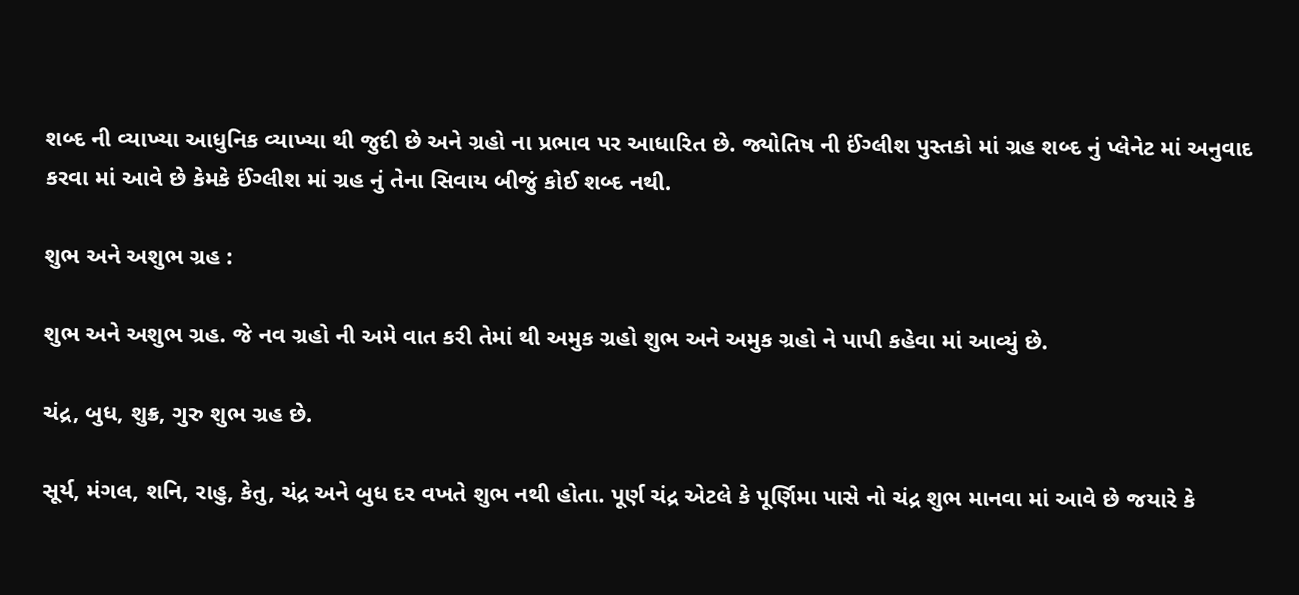શબ્દ ની વ્યાખ્યા આધુનિક વ્યાખ્યા થી જુદી છે અને ગ્રહો ના પ્રભાવ પર આધારિત છે. જ્યોતિષ ની ઈંગ્લીશ પુસ્તકો માં ગ્રહ શબ્દ નું પ્લેનેટ માં અનુવાદ કરવા માં આવે છે કેમકે ઈંગ્લીશ માં ગ્રહ નું તેના સિવાય બીજું કોઈ શબ્દ નથી.

શુભ અને અશુભ ગ્રહ :

શુભ અને અશુભ ગ્રહ. જે નવ ગ્રહો ની અમે વાત કરી તેમાં થી અમુક ગ્રહો શુભ અને અમુક ગ્રહો ને પાપી કહેવા માં આવ્યું છે.

ચંદ્ર, બુધ, શુક્ર, ગુરુ શુભ ગ્રહ છે.

સૂર્ય, મંગલ, શનિ, રાહુ, કેતુ, ચંદ્ર અને બુધ દર વખતે શુભ નથી હોતા. પૂર્ણ ચંદ્ર એટલે કે પૂર્ણિમા પાસે નો ચંદ્ર શુભ માનવા માં આવે છે જયારે કે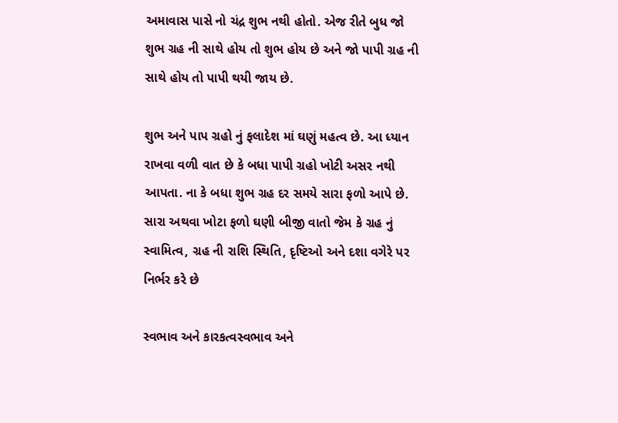અમાવાસ પાસે નો ચંદ્ર શુભ નથી હોતો. એજ રીતે બુધ જો શુભ ગ્રહ ની સાથે હોય તો શુભ હોય છે અને જો પાપી ગ્રહ ની સાથે હોય તો પાપી થયી જાય છે.

શુભ અને પાપ ગ્રહો નું ફલાદેશ માં ઘણું મહત્વ છે. આ ધ્યાન રાખવા વળી વાત છે કે બધા પાપી ગ્રહો ખોટી અસર નથી આપતા. ના કે બધા શુભ ગ્રહ દર સમયે સારા ફળો આપે છે. સારા અથવા ખોટા ફળો ઘણી બીજી વાતો જેમ કે ગ્રહ નું સ્વામિત્વ, ગ્રહ ની રાશિ સ્થિતિ, દૃષ્ટિઓ અને દશા વગેરે પર નિર્ભર કરે છે

સ્વભાવ અને કારકત્વસ્વભાવ અને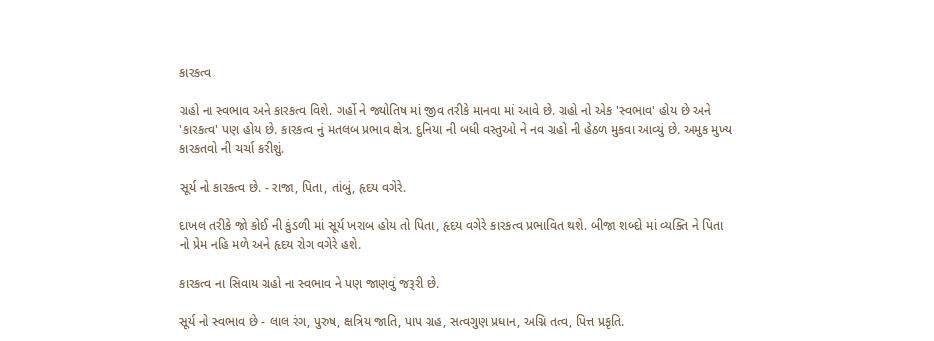કારકત્વ

ગ્રહો ના સ્વભાવ અને કારકત્વ વિશે. ગર્હો ને જ્યોતિષ માં જીવ તરીકે માનવા માં આવે છે. ગ્રહો નો એક 'સ્વભાવ' હોય છે અને 'કારકત્વ' પણ હોય છે. કારકત્વ નું મતલબ પ્રભાવ ક્ષેત્ર. દુનિયા ની બધી વસ્તુઓ ને નવ ગ્રહો ની હેઠળ મુકવા આવ્યું છે. અમુક મુખ્ય કારકતવો ની ચર્ચા કરીશું.

સૂર્ય નો કારકત્વ છે. - રાજા, પિતા, તાંબું, હૃદય વગેરે.

દાખલ તરીકે જો કોઈ ની કુંડળી માં સૂર્ય ખરાબ હોય તો પિતા, હૃદય વગેરે કારકત્વ પ્રભાવિત થશે. બીજા શબ્દો માં વ્યક્તિ ને પિતા નો પ્રેમ નહિ મળે અને હૃદય રોગ વગેરે હશે.

કારકત્વ ના સિવાય ગ્રહો ના સ્વભાવ ને પણ જાણવું જરૂરી છે.

સૂર્ય નો સ્વભાવ છે - લાલ રંગ, પુરુષ, ક્ષત્રિય જાતિ, પાપ ગ્રહ, સત્વગુણ પ્રધાન, અગ્નિ તત્વ, પિત્ત પ્રકૃતિ.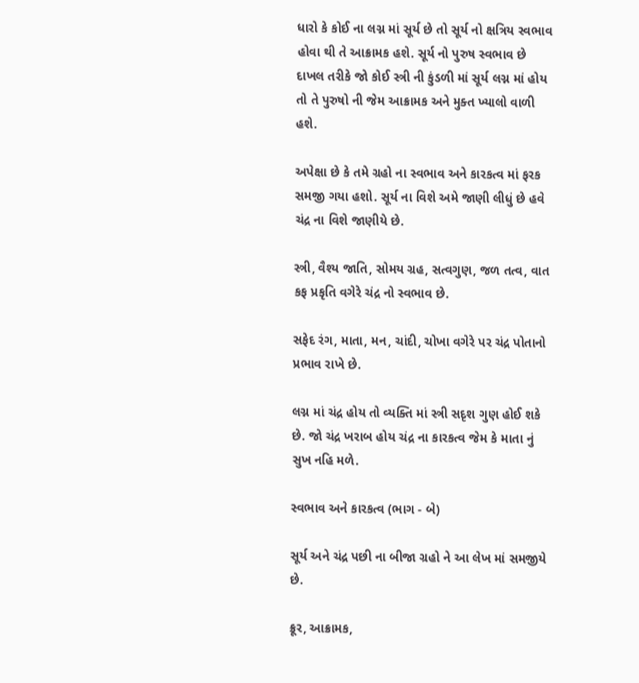ધારો કે કોઈ ના લગ્ન માં સૂર્ય છે તો સૂર્ય નો ક્ષત્રિય સ્વભાવ હોવા થી તે આક્રામક હશે. સૂર્ય નો પુરુષ સ્વભાવ છે દાખલ તરીકે જો કોઈ સ્ત્રી ની કુંડળી માં સૂર્ય લગ્ન માં હોય તો તે પુરુષો ની જેમ આક્રામક અને મુક્ત ખ્યાલો વાળી હશે.

અપેક્ષા છે કે તમે ગ્રહો ના સ્વભાવ અને કારકત્વ માં ફરક સમજી ગયા હશો. સૂર્ય ના વિશે અમે જાણી લીધું છે હવે ચંદ્ર ના વિશે જાણીયે છે.

સ્ત્રી, વૈશ્ય જાતિ, સોમય ગ્રહ, સત્વગુણ, જળ તત્વ, વાત કફ પ્રકૃતિ વગેરે ચંદ્ર નો સ્વભાવ છે.

સફેદ રંગ, માતા, મન, ચાંદી, ચોખા વગેરે પર ચંદ્ર પોતાનો પ્રભાવ રાખે છે.

લગ્ન માં ચંદ્ર હોય તો વ્યક્તિ માં સ્ત્રી સદૃશ ગુણ હોઈ શકે છે. જો ચંદ્ર ખરાબ હોય ચંદ્ર ના કારકત્વ જેમ કે માતા નું સુખ નહિ મળે.

સ્વભાવ અને કારકત્વ (ભાગ - બે)

સૂર્ય અને ચંદ્ર પછી ના બીજા ગ્રહો ને આ લેખ માં સમજીયે છે.

ક્રૂર, આક્રામક,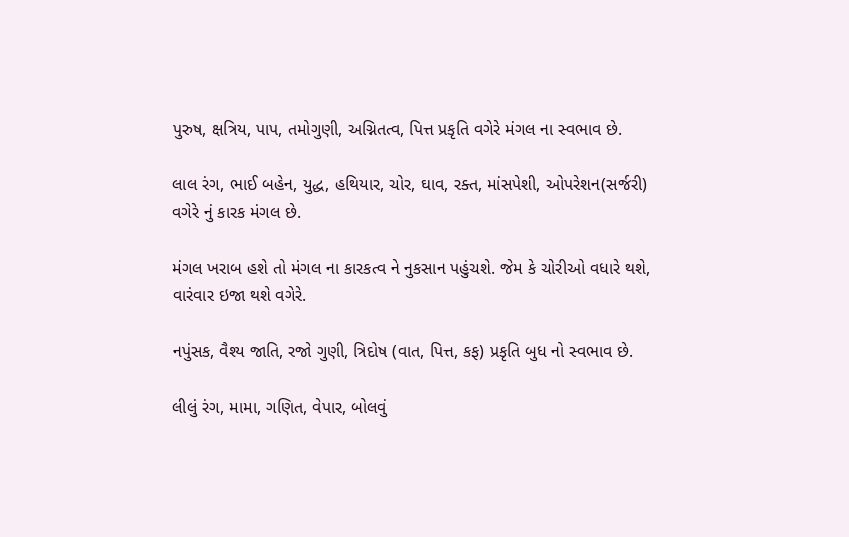પુરુષ, ક્ષત્રિય, પાપ, તમોગુણી, અગ્નિતત્વ, પિત્ત પ્રકૃતિ વગેરે મંગલ ના સ્વભાવ છે.

લાલ રંગ, ભાઈ બહેન, યુદ્ધ, હથિયાર, ચોર, ઘાવ, રક્ત, માંસપેશી, ઓપરેશન(સર્જરી) વગેરે નું કારક મંગલ છે.

મંગલ ખરાબ હશે તો મંગલ ના કારકત્વ ને નુકસાન પહુંચશે. જેમ કે ચોરીઓ વધારે થશે, વારંવાર ઇજા થશે વગેરે.

નપુંસક, વૈશ્ય જાતિ, રજો ગુણી, ત્રિદોષ (વાત, પિત્ત, કફ) પ્રકૃતિ બુધ નો સ્વભાવ છે.

લીલું રંગ, મામા, ગણિત, વેપાર, બોલવું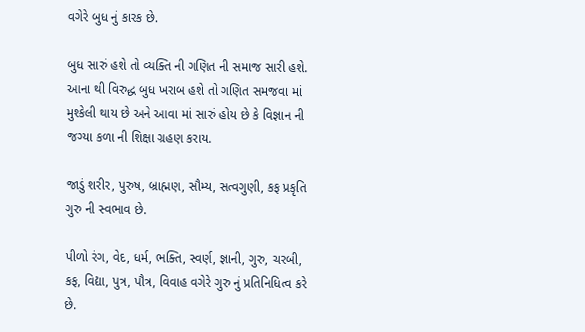વગેરે બુધ નું કારક છે.

બુધ સારું હશે તો વ્યક્તિ ની ગણિત ની સમાજ સારી હશે. આના થી વિરુદ્ધ બુધ ખરાબ હશે તો ગણિત સમજવા માં મુશ્કેલી થાય છે અને આવા માં સારું હોય છે કે વિજ્ઞાન ની જગ્યા કળા ની શિક્ષા ગ્રહણ કરાય.

જાડું શરીર, પુરુષ, બ્રાહ્મણ, સૌમ્ય, સત્વગુણી, કફ પ્રકૃતિ ગુરુ ની સ્વભાવ છે.

પીળો રંગ, વેદ, ધર્મ, ભક્તિ, સ્વર્ણ, જ્ઞાની, ગુરુ, ચરબી, કફ, વિદ્યા, પુત્ર, પૌત્ર, વિવાહ વગેરે ગુરુ નું પ્રતિનિધિત્વ કરે છે.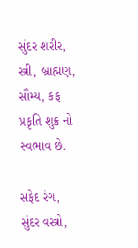સુંદર શરીર, સ્ત્રી, બ્રાહ્મણ, સૌમ્ય, કફ પ્રકૃતિ શુક્ર નો સ્વભાવ છે.

સફેદ રંગ, સુંદર વસ્ત્રો,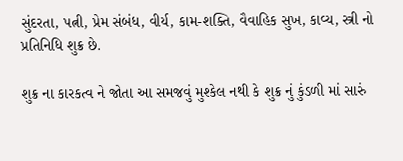સુંદરતા, પત્ની, પ્રેમ સંબંધ, વીર્ય, કામ-શક્તિ, વૈવાહિક સુખ, કાવ્ય, સ્ત્રી નો પ્રતિનિધિ શુક્ર છે.

શુક્ર ના કારકત્વ ને જોતા આ સમજવું મુશ્કેલ નથી કે શુક્ર નું કુંડળી માં સારું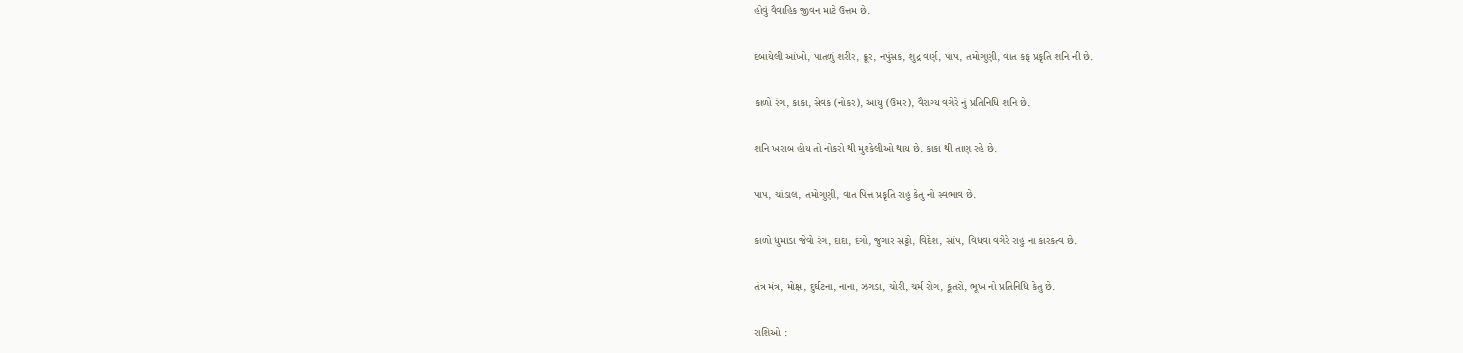હોવું વૈવાહિક જીવન માટે ઉત્તમ છે.

દબાયેલી આંખો, પાતળું શરીર, ક્રૂર, નપુંસક, શુદ્ર વર્ણ, પાપ, તમોગુણી, વાત કફ પ્રકૃતિ શનિ ની છે.

કાળો રંગ, કાકા, સેવક (નોકર), આયુ (ઉમર), વૈરાગ્ય વગેરે નું પ્રતિનિધિ શનિ છે.

શનિ ખરાબ હોય તો નોકરો થી મુશ્કેલીઓ થાય છે. કાકા થી તાણ રહે છે.

પાપ, ચાંડાલ, તમોગુણી, વાત પિત્ત પ્રકૃતિ રાહુ કેતુ નો સ્વભાવ છે.

કાળો ધુમાડા જેવો રંગ, દાદા, દગો, જુગાર સટ્ટો, વિદેશ, સાંપ, વિધવા વગેરે રાહુ ના કારકત્વ છે.

તંત્ર મંત્ર, મોક્ષ, દુર્ઘટના, નાના, ઝગડા, ચોરી, ચર્મ રોગ, કૂતરો, ભૂખ નો પ્રતિનિધિ કેતુ છે.

રાશિઓ :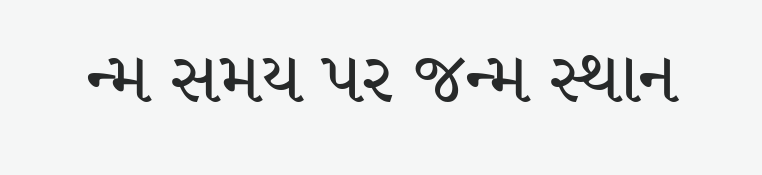ન્મ સમય પર જન્મ સ્થાન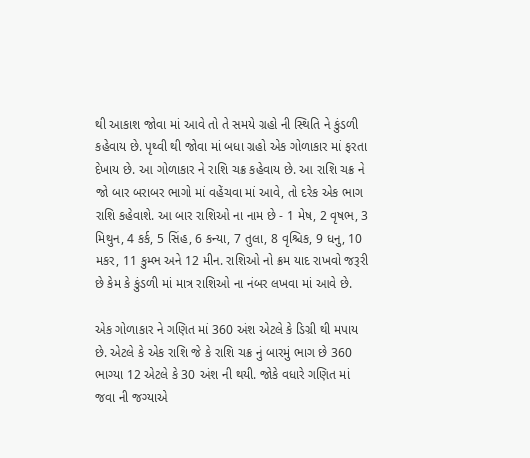થી આકાશ જોવા માં આવે તો તે સમયે ગ્રહો ની સ્થિતિ ને કુંડળી કહેવાય છે. પૃથ્વી થી જોવા માં બધા ગ્રહો એક ગોળાકાર માં ફરતા દેખાય છે. આ ગોળાકાર ને રાશિ ચક્ર કહેવાય છે. આ રાશિ ચક્ર ને જો બાર બરાબર ભાગો માં વહેંચવા માં આવે, તો દરેક એક ભાગ રાશિ કહેવાશે. આ બાર રાશિઓ ના નામ છે - 1 મેષ, 2 વૃષભ, 3 મિથુન, 4 કર્ક, 5 સિંહ, 6 કન્યા, 7 તુલા, 8 વૃશ્ચિક, 9 ધનુ, 10 મકર, 11 કુમ્ભ અને 12 મીન. રાશિઓ નો ક્રમ યાદ રાખવો જરૂરી છે કેમ કે કુંડળી માં માત્ર રાશિઓ ના નંબર લખવા માં આવે છે.

એક ગોળાકાર ને ગણિત માં 360 અંશ એટલે કે ડિગ્રી થી મપાય છે. એટલે કે એક રાશિ જે કે રાશિ ચક્ર નું બારમું ભાગ છે 360 ભાગ્યા 12 એટલે કે 30 અંશ ની થયી. જોકે વધારે ગણિત માં જવા ની જગ્યાએ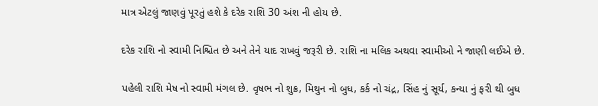માત્ર એટલું જાણવું પૂરતું હશે કે દરેક રાશિ 30 અંશ ની હોય છે.

દરેક રાશિ નો સ્વામી નિશ્ચિત છે અને તેને યાદ રાખવું જરૂરી છે. રાશિ ના મલિક અથવા સ્વામીઓ ને જાણી લઈએ છે.

પહેલી રાશિ મેષ નો સ્વામી મંગલ છે. વૃષભ નો શુક્ર, મિથુન નો બુધ, કર્ક નો ચંદ્ર, સિંહ નું સૂર્ય, કન્યા નું ફરી થી બુધ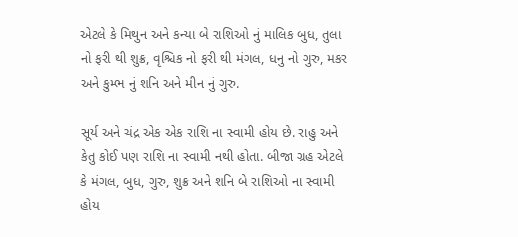એટલે કે મિથુન અને કન્યા બે રાશિઓ નું માલિક બુધ, તુલા નો ફરી થી શુક્ર, વૃશ્ચિક નો ફરી થી મંગલ, ધનુ નો ગુરુ, મકર અને કુમ્ભ નું શનિ અને મીન નું ગુરુ.

સૂર્ય અને ચંદ્ર એક એક રાશિ ના સ્વામી હોય છે. રાહુ અને કેતુ કોઈ પણ રાશિ ના સ્વામી નથી હોતા. બીજા ગ્રહ એટલે કે મંગલ, બુધ, ગુરુ, શુક્ર અને શનિ બે રાશિઓ ના સ્વામી હોય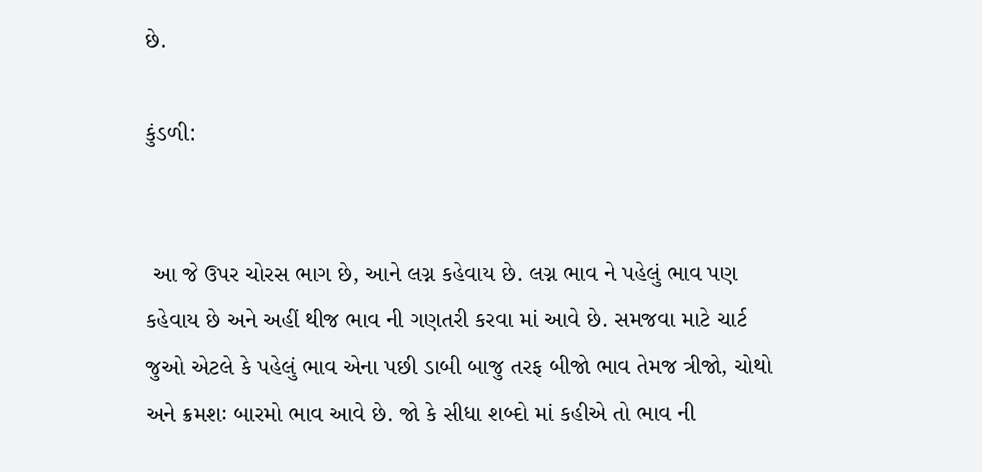છે.

કુંડળી:


 આ જે ઉપર ચોરસ ભાગ છે, આને લગ્ન કહેવાય છે. લગ્ન ભાવ ને પહેલું ભાવ પણ કહેવાય છે અને અહીં થીજ ભાવ ની ગણતરી કરવા માં આવે છે. સમજવા માટે ચાર્ટ જુઓ એટલે કે પહેલું ભાવ એના પછી ડાબી બાજુ તરફ બીજો ભાવ તેમજ ત્રીજો, ચોથો અને ક્રમશઃ બારમો ભાવ આવે છે. જો કે સીધા શબ્દો માં કહીએ તો ભાવ ની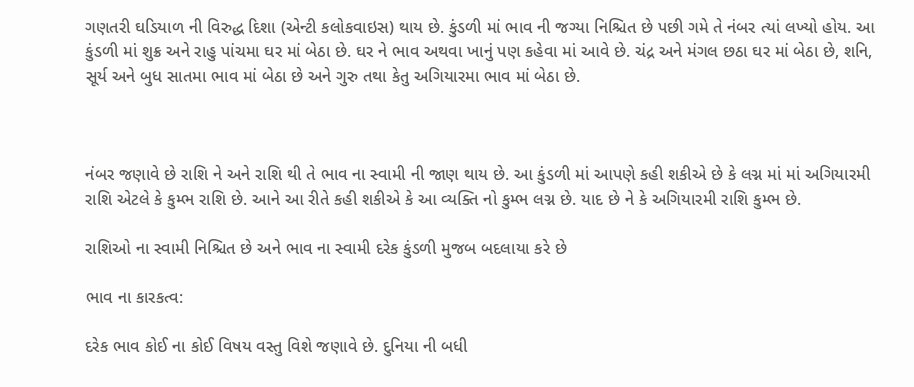ગણતરી ઘડિયાળ ની વિરુદ્ધ દિશા (એન્ટી કલોકવાઇસ) થાય છે. કુંડળી માં ભાવ ની જગ્યા નિશ્ચિત છે પછી ગમે તે નંબર ત્યાં લખ્યો હોય. આ કુંડળી માં શુક્ર અને રાહુ પાંચમા ઘર માં બેઠા છે. ઘર ને ભાવ અથવા ખાનું પણ કહેવા માં આવે છે. ચંદ્ર અને મંગલ છઠા ઘર માં બેઠા છે, શનિ, સૂર્ય અને બુધ સાતમા ભાવ માં બેઠા છે અને ગુરુ તથા કેતુ અગિયારમા ભાવ માં બેઠા છે.



નંબર જણાવે છે રાશિ ને અને રાશિ થી તે ભાવ ના સ્વામી ની જાણ થાય છે. આ કુંડળી માં આપણે કહી શકીએ છે કે લગ્ન માં માં અગિયારમી રાશિ એટલે કે કુમ્ભ રાશિ છે. આને આ રીતે કહી શકીએ કે આ વ્યક્તિ નો કુમ્ભ લગ્ન છે. યાદ છે ને કે અગિયારમી રાશિ કુમ્ભ છે.

રાશિઓ ના સ્વામી નિશ્ચિત છે અને ભાવ ના સ્વામી દરેક કુંડળી મુજબ બદલાયા કરે છે

ભાવ ના કારકત્વ:

દરેક ભાવ કોઈ ના કોઈ વિષય વસ્તુ વિશે જણાવે છે. દુનિયા ની બધી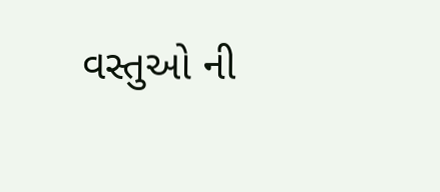વસ્તુઓ ની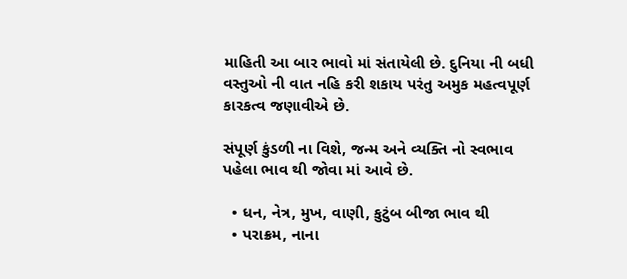માહિતી આ બાર ભાવો માં સંતાયેલી છે. દુનિયા ની બધી વસ્તુઓ ની વાત નહિ કરી શકાય પરંતુ અમુક મહત્વપૂર્ણ કારકત્વ જણાવીએ છે.

સંપૂર્ણ કુંડળી ના વિશે, જન્મ અને વ્યક્તિ નો સ્વભાવ પહેલા ભાવ થી જોવા માં આવે છે.

  • ધન, નેત્ર, મુખ, વાણી, કુટુંબ બીજા ભાવ થી
  • પરાક્રમ, નાના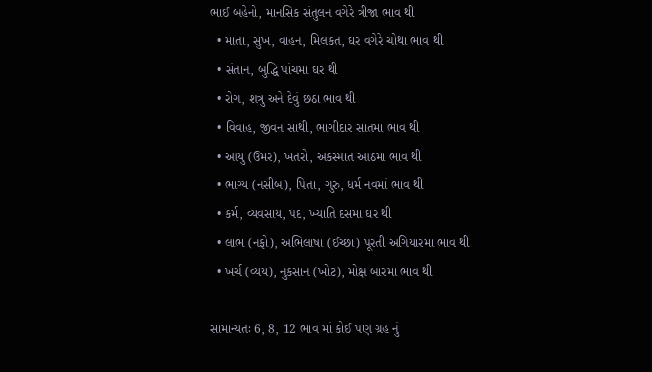ભાઈ બહેનો, માનસિક સંતુલન વગેરે ત્રીજા ભાવ થી
  • માતા, સુખ, વાહન, મિલકત, ઘર વગેરે ચોથા ભાવ થી
  • સંતાન, બુદ્ધિ પાંચમા ઘર થી
  • રોગ, શત્રુ અને દેવું છઠા ભાવ થી
  • વિવાહ, જીવન સાથી, ભાગીદાર સાતમા ભાવ થી
  • આયુ (ઉમર), ખતરો, અકસ્માત આઠમા ભાવ થી
  • ભાગ્ય (નસીબ), પિતા, ગુરુ, ધર્મ નવમાં ભાવ થી
  • કર્મ, વ્યવસાય, પદ, ખ્યાતિ દસમા ઘર થી
  • લાભ (નફો), અભિલાષા (ઈચ્છા) પૂરતી અગિયારમા ભાવ થી
  • ખર્ચ (વ્યય), નુકસાન (ખોટ), મોક્ષ બારમા ભાવ થી

સામાન્યતઃ 6, 8, 12 ભાવ માં કોઈ પણ ગ્રહ નું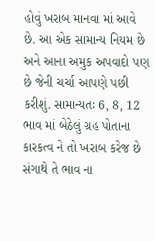હોવું ખરાબ માનવા માં આવે છે. આ એક સામાન્ય નિયમ છે અને આના અમુક અપવાદો પણ છે જેની ચર્ચા આપણે પછી કરીશું. સામાન્યતઃ 6, 8, 12 ભાવ માં બેઠેલું ગ્રહ પોતાના કારકત્વ ને તો ખરાબ કરેજ છે સંગાથે તે ભાવ ના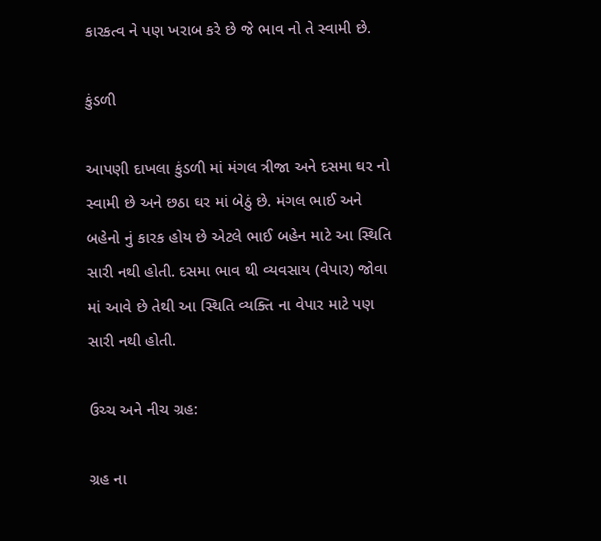કારકત્વ ને પણ ખરાબ કરે છે જે ભાવ નો તે સ્વામી છે.

કુંડળી

આપણી દાખલા કુંડળી માં મંગલ ત્રીજા અને દસમા ઘર નો સ્વામી છે અને છઠા ઘર માં બેઠું છે. મંગલ ભાઈ અને બહેનો નું કારક હોય છે એટલે ભાઈ બહેન માટે આ સ્થિતિ સારી નથી હોતી. દસમા ભાવ થી વ્યવસાય (વેપાર) જોવા માં આવે છે તેથી આ સ્થિતિ વ્યક્તિ ના વેપાર માટે પણ સારી નથી હોતી.

ઉચ્ચ અને નીચ ગ્રહ:

ગ્રહ ના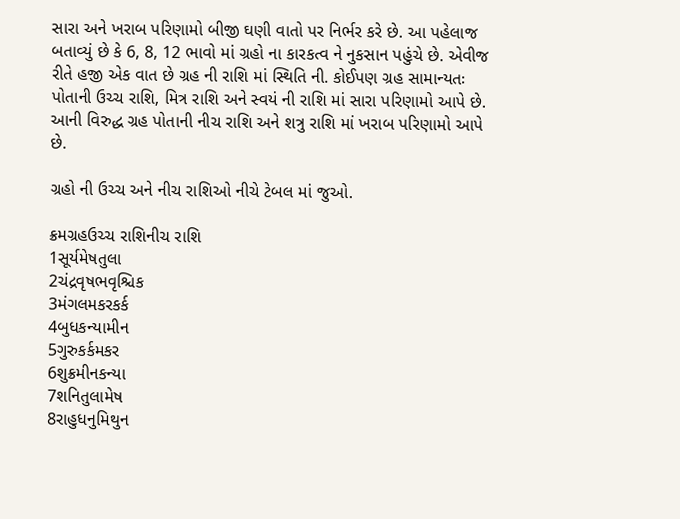સારા અને ખરાબ પરિણામો બીજી ઘણી વાતો પર નિર્ભર કરે છે. આ પહેલાજ બતાવ્યું છે કે 6, 8, 12 ભાવો માં ગ્રહો ના કારકત્વ ને નુકસાન પહુંચે છે. એવીજ રીતે હજી એક વાત છે ગ્રહ ની રાશિ માં સ્થિતિ ની. કોઈપણ ગ્રહ સામાન્યતઃ પોતાની ઉચ્ચ રાશિ, મિત્ર રાશિ અને સ્વયં ની રાશિ માં સારા પરિણામો આપે છે. આની વિરુદ્ધ ગ્રહ પોતાની નીચ રાશિ અને શત્રુ રાશિ માં ખરાબ પરિણામો આપે છે.

ગ્રહો ની ઉચ્ચ અને નીચ રાશિઓ નીચે ટેબલ માં જુઓ.

ક્રમગ્રહઉચ્ચ રાશિનીચ રાશિ
1સૂર્યમેષતુલા
2ચંદ્રવૃષભવૃશ્ચિક
3મંગલમકરકર્ક
4બુધકન્યામીન
5ગુરુકર્કમકર
6શુક્રમીનકન્યા
7શનિતુલામેષ
8રાહુધનુમિથુન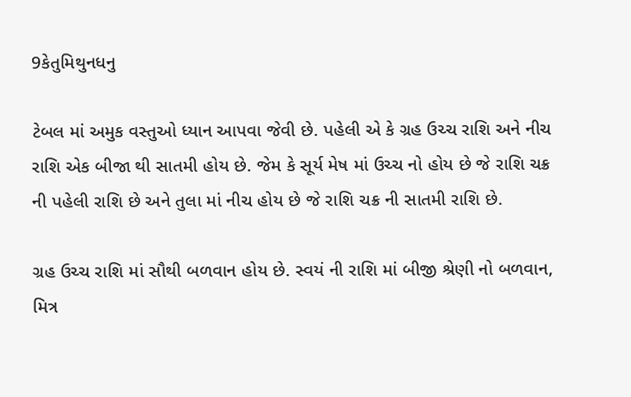9કેતુમિથુનધનુ

ટેબલ માં અમુક વસ્તુઓ ધ્યાન આપવા જેવી છે. પહેલી એ કે ગ્રહ ઉચ્ચ રાશિ અને નીચ રાશિ એક બીજા થી સાતમી હોય છે. જેમ કે સૂર્ય મેષ માં ઉચ્ચ નો હોય છે જે રાશિ ચક્ર ની પહેલી રાશિ છે અને તુલા માં નીચ હોય છે જે રાશિ ચક્ર ની સાતમી રાશિ છે.

ગ્રહ ઉચ્ચ રાશિ માં સૌથી બળવાન હોય છે. સ્વયં ની રાશિ માં બીજી શ્રેણી નો બળવાન, મિત્ર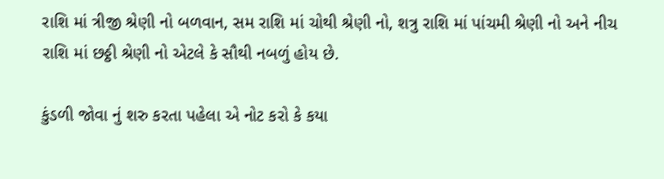રાશિ માં ત્રીજી શ્રેણી નો બળવાન, સમ રાશિ માં ચોથી શ્રેણી નો, શત્રુ રાશિ માં પાંચમી શ્રેણી નો અને નીચ રાશિ માં છઠ્ઠી શ્રેણી નો એટલે કે સૌથી નબળું હોય છે.

કુંડળી જોવા નું શરુ કરતા પહેલા એ નોટ કરો કે કયા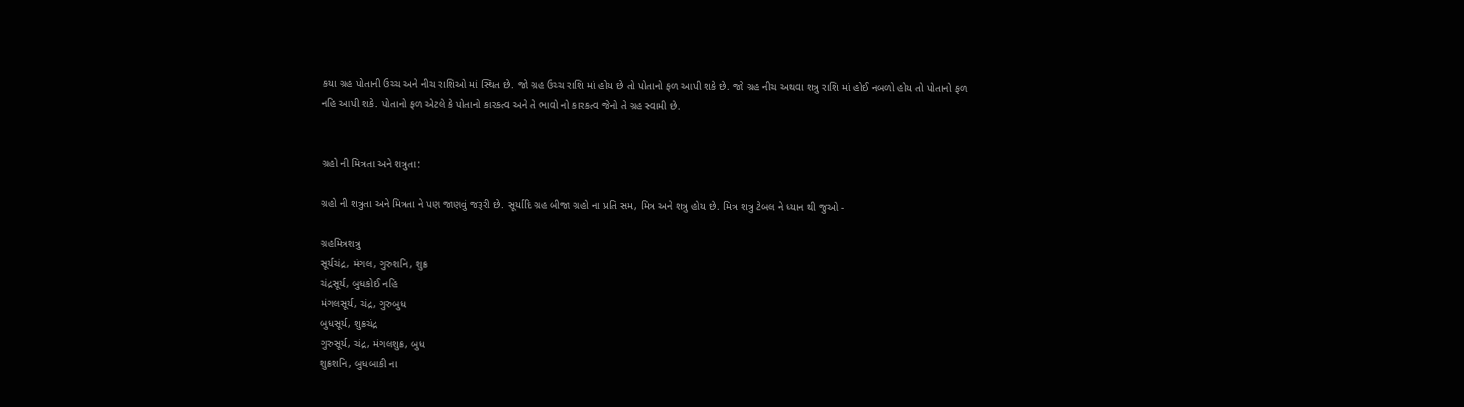કયા ગ્રહ પોતાની ઉચ્ચ અને નીચ રાશિઓ માં સ્થિત છે. જો ગ્રહ ઉચ્ચ રાશિ માં હોય છે તો પોતાનો ફળ આપી શકે છે. જો ગ્રહ નીચ અથવા શત્રુ રાશિ માં હોઈ નબળો હોય તો પોતાનો ફળ નહિ આપી શકે. પોતાનો ફળ એટલે કે પોતાનો કારકત્વ અને તે ભાવો નો કારકત્વ જેનો તે ગ્રહ સ્વામી છે.


ગ્રહો ની મિત્રતા અને શત્રુતા:

ગ્રહો ની શત્રુતા અને મિત્રતા ને પણ જાણવું જરૂરી છે. સૂર્યાદિ ગ્રહ બીજા ગ્રહો ના પ્રતિ સમ, મિત્ર અને શત્રુ હોય છે. મિત્ર શત્રુ ટેબલ ને ધ્યાન થી જુઓ -

ગ્રહમિત્રશત્રુ
સૂર્યચંદ્ર, મંગલ, ગુરુશનિ, શુક્ર
ચંદ્રસૂર્ય, બુધકોઈ નહિ
મંગલસૂર્ય, ચંદ્ર, ગુરુબુધ
બુધસૂર્ય, શુક્રચંદ્ર
ગુરુસૂર્ય, ચંદ્ર, મંગલશુક્ર, બુધ
શુક્રશનિ, બુધબાકી ના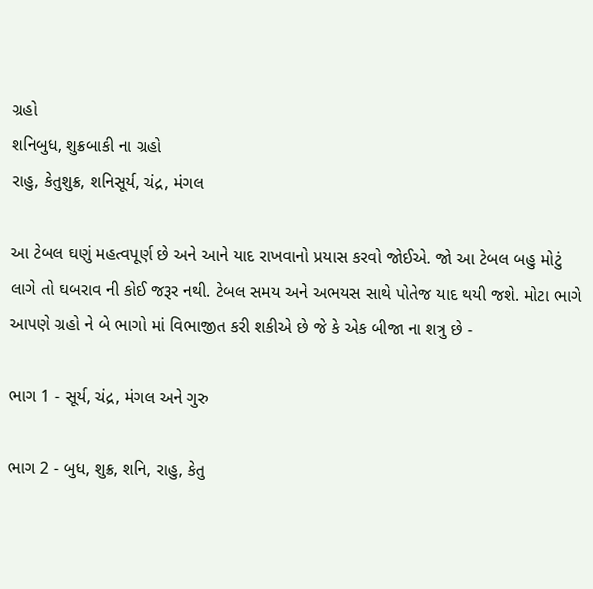ગ્રહો
શનિબુધ, શુક્રબાકી ના ગ્રહો
રાહુ, કેતુશુક્ર, શનિસૂર્ય, ચંદ્ર, મંગલ

આ ટેબલ ઘણું મહત્વપૂર્ણ છે અને આને યાદ રાખવાનો પ્રયાસ કરવો જોઈએ. જો આ ટેબલ બહુ મોટું લાગે તો ઘબરાવ ની કોઈ જરૂર નથી. ટેબલ સમય અને અભયસ સાથે પોતેજ યાદ થયી જશે. મોટા ભાગે આપણે ગ્રહો ને બે ભાગો માં વિભાજીત કરી શકીએ છે જે કે એક બીજા ના શત્રુ છે -

ભાગ 1 - સૂર્ય, ચંદ્ર, મંગલ અને ગુરુ

ભાગ 2 - બુધ, શુક્ર, શનિ, રાહુ, કેતુ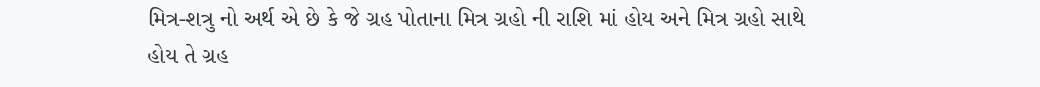મિત્ર-શત્રુ નો અર્થ એ છે કે જે ગ્રહ પોતાના મિત્ર ગ્રહો ની રાશિ માં હોય અને મિત્ર ગ્રહો સાથે હોય તે ગ્રહ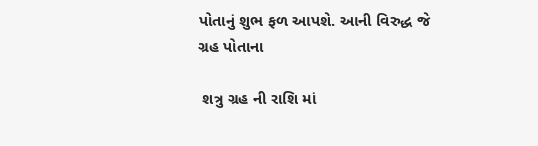પોતાનું શુભ ફળ આપશે. આની વિરુદ્ધ જે ગ્રહ પોતાના

 શત્રુ ગ્રહ ની રાશિ માં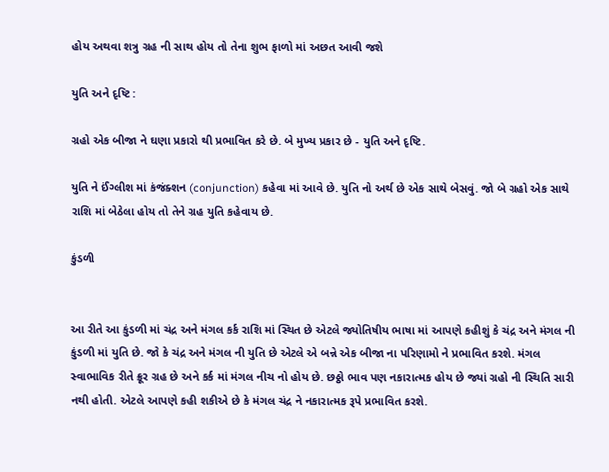હોય અથવા શત્રુ ગ્રહ ની સાથ હોય તો તેના શુભ ફાળો માં અછત આવી જશે

યુતિ અને દૃષ્ટિ :

ગ્રહો એક બીજા ને ઘણા પ્રકારો થી પ્રભાવિત કરે છે. બે મુખ્ય પ્રકાર છે - યુતિ અને દૃષ્ટિ.

યુતિ ને ઈંગ્લીશ માં કંજંક્શન (conjunction) કહેવા માં આવે છે. યુતિ નો અર્થ છે એક સાથે બેસવું. જો બે ગ્રહો એક સાથે રાશિ માં બેઠેલા હોય તો તેને ગ્રહ યુતિ કહેવાય છે.

કુંડળી


આ રીતે આ કુંડળી માં ચંદ્ર અને મંગલ કર્ક રાશિ માં સ્થિત છે એટલે જ્યોતિષીય ભાષા માં આપણે કહીશું કે ચંદ્ર અને મંગલ ની કુંડળી માં યુતિ છે. જો કે ચંદ્ર અને મંગલ ની યુતિ છે એટલે એ બન્ને એક બીજા ના પરિણામો ને પ્રભાવિત કરશે. મંગલ સ્વાભાવિક રીતે ક્રૂર ગ્રહ છે અને કર્ક માં મંગલ નીચ નો હોય છે. છઠ્ઠો ભાવ પણ નકારાત્મક હોય છે જ્યાં ગ્રહો ની સ્થિતિ સારી નથી હોતી. એટલે આપણે કહી શકીએ છે કે મંગલ ચંદ્ર ને નકારાત્મક રૂપે પ્રભાવિત કરશે.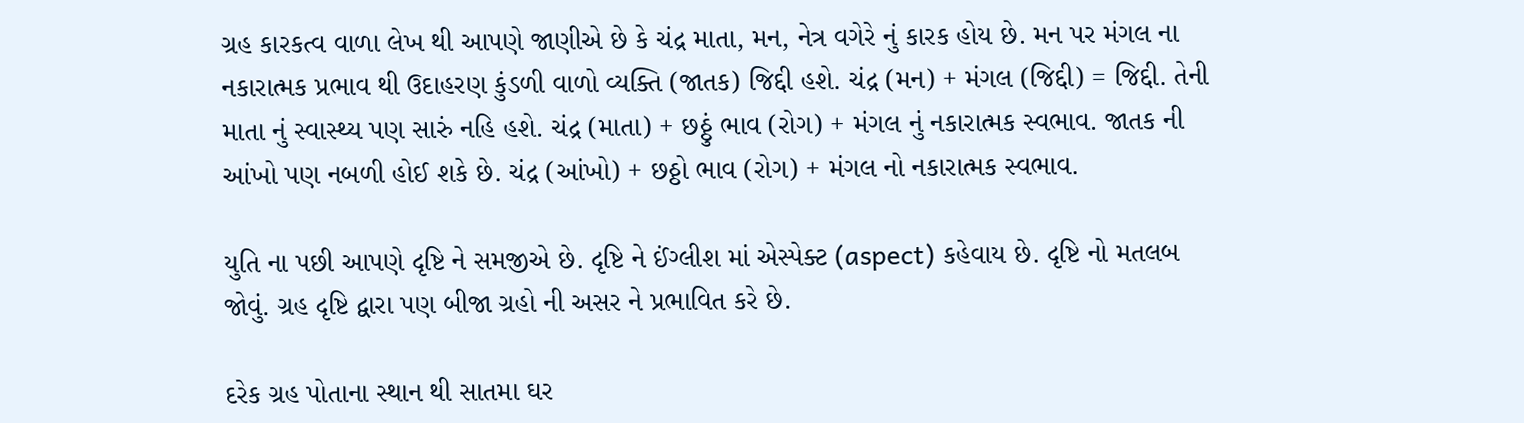ગ્રહ કારકત્વ વાળા લેખ થી આપણે જાણીએ છે કે ચંદ્ર માતા, મન, નેત્ર વગેરે નું કારક હોય છે. મન પર મંગલ ના નકારાત્મક પ્રભાવ થી ઉદાહરણ કુંડળી વાળો વ્યક્તિ (જાતક) જિદ્દી હશે. ચંદ્ર (મન) + મંગલ (જિદ્દી) = જિદ્દી. તેની માતા નું સ્વાસ્થ્ય પણ સારું નહિ હશે. ચંદ્ર (માતા) + છઠ્ઠું ભાવ (રોગ) + મંગલ નું નકારાત્મક સ્વભાવ. જાતક ની આંખો પણ નબળી હોઈ શકે છે. ચંદ્ર (આંખો) + છઠ્ઠો ભાવ (રોગ) + મંગલ નો નકારાત્મક સ્વભાવ.

યુતિ ના પછી આપણે દૃષ્ટિ ને સમજીએ છે. દૃષ્ટિ ને ઈંગ્લીશ માં એસ્પેક્ટ (aspect) કહેવાય છે. દૃષ્ટિ નો મતલબ જોવું. ગ્રહ દૃષ્ટિ દ્વારા પણ બીજા ગ્રહો ની અસર ને પ્રભાવિત કરે છે.

દરેક ગ્રહ પોતાના સ્થાન થી સાતમા ઘર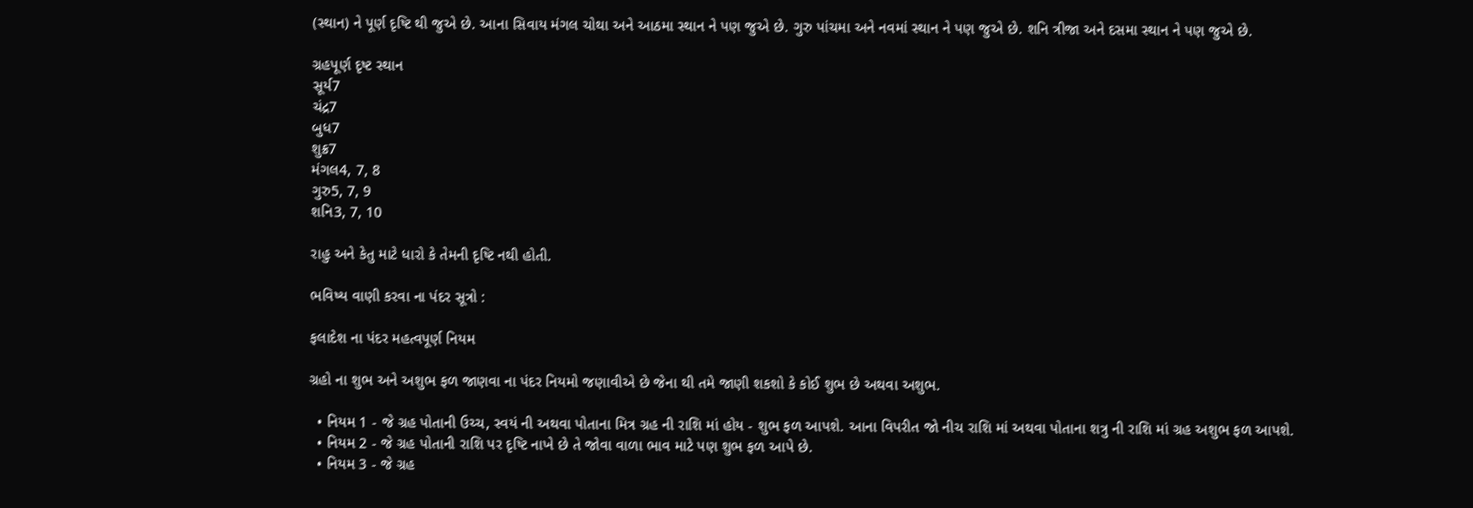(સ્થાન) ને પૂર્ણ દૃષ્ટિ થી જુએ છે. આના સિવાય મંગલ ચોથા અને આઠમા સ્થાન ને પણ જુએ છે. ગુરુ પાંચમા અને નવમાં સ્થાન ને પણ જુએ છે. શનિ ત્રીજા અને દસમા સ્થાન ને પણ જુએ છે.

ગ્રહપૂર્ણ દૃષ્ટ સ્થાન
સૂર્ય7
ચંદ્ર7
બુધ7
શુક્ર7
મંગલ4, 7, 8
ગુરુ5, 7, 9
શનિ3, 7, 10

રાહુ અને કેતુ માટે ધારો કે તેમની દૃષ્ટિ નથી હોતી.

ભવિષ્ય વાણી કરવા ના પંદર સૂત્રો :

ફલાદેશ ના પંદર મહત્વપૂર્ણ નિયમ

ગ્રહો ના શુભ અને અશુભ ફળ જાણવા ના પંદર નિયમો જણાવીએ છે જેના થી તમે જાણી શકશો કે કોઈ શુભ છે અથવા અશુભ.

  • નિયમ 1 - જે ગ્રહ પોતાની ઉચ્ચ, સ્વયં ની અથવા પોતાના મિત્ર ગ્રહ ની રાશિ માં હોય - શુભ ફળ આપશે. આના વિપરીત જો નીચ રાશિ માં અથવા પોતાના શત્રુ ની રાશિ માં ગ્રહ અશુભ ફળ આપશે.
  • નિયમ 2 - જે ગ્રહ પોતાની રાશિ પર દૃષ્ટિ નાખે છે તે જોવા વાળા ભાવ માટે પણ શુભ ફળ આપે છે.
  • નિયમ 3 - જે ગ્રહ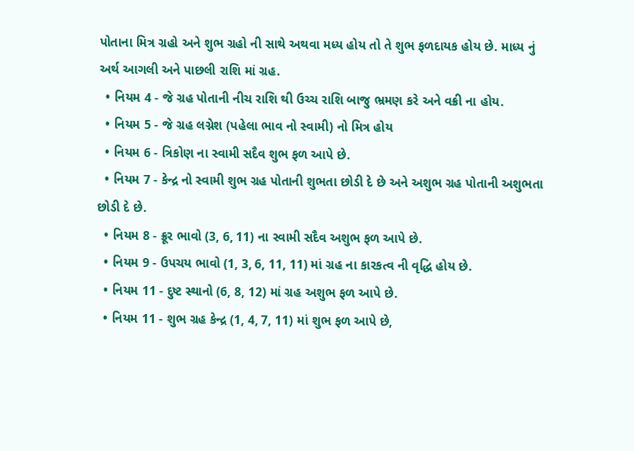પોતાના મિત્ર ગ્રહો અને શુભ ગ્રહો ની સાથે અથવા મધ્ય હોય તો તે શુભ ફળદાયક હોય છે. માધ્ય નું અર્થ આગલી અને પાછલી રાશિ માં ગ્રહ.
  • નિયમ 4 - જે ગ્રહ પોતાની નીચ રાશિ થી ઉચ્ચ રાશિ બાજુ ભ્રમણ કરે અને વક્રી ના હોય.
  • નિયમ 5 - જે ગ્રહ લગ્નેશ (પહેલા ભાવ નો સ્વામી) નો મિત્ર હોય
  • નિયમ 6 - ત્રિકોણ ના સ્વામી સદૈવ શુભ ફળ આપે છે.
  • નિયમ 7 - કેન્દ્ર નો સ્વામી શુભ ગ્રહ પોતાની શુભતા છોડી દે છે અને અશુભ ગ્રહ પોતાની અશુભતા છોડી દે છે.
  • નિયમ 8 - ક્રૂર ભાવો (3, 6, 11) ના સ્વામી સદૈવ અશુભ ફળ આપે છે.
  • નિયમ 9 - ઉપચય ભાવો (1, 3, 6, 11, 11) માં ગ્રહ ના કારકત્વ ની વૃદ્ધિ હોય છે.
  • નિયમ 11 - દુષ્ટ સ્થાનો (6, 8, 12) માં ગ્રહ અશુભ ફળ આપે છે.
  • નિયમ 11 - શુભ ગ્રહ કેન્દ્ર (1, 4, 7, 11) માં શુભ ફળ આપે છે,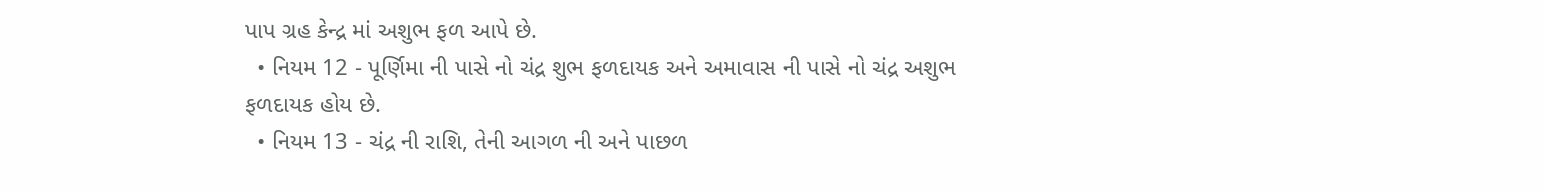પાપ ગ્રહ કેન્દ્ર માં અશુભ ફળ આપે છે.
  • નિયમ 12 - પૂર્ણિમા ની પાસે નો ચંદ્ર શુભ ફળદાયક અને અમાવાસ ની પાસે નો ચંદ્ર અશુભ ફળદાયક હોય છે.
  • નિયમ 13 - ચંદ્ર ની રાશિ, તેની આગળ ની અને પાછળ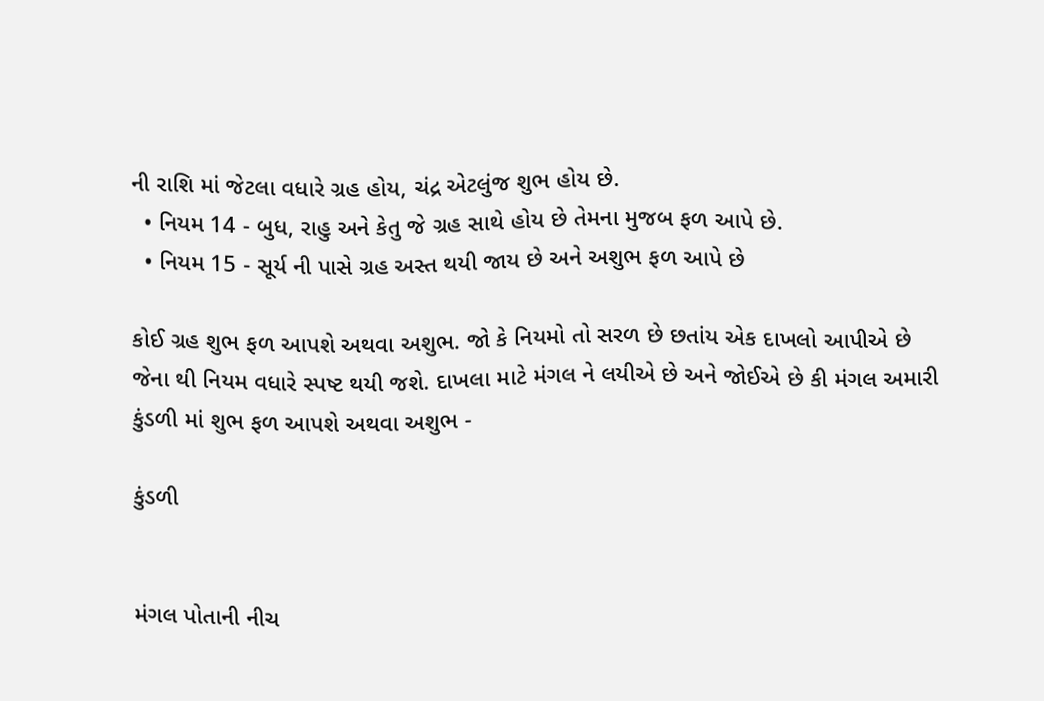ની રાશિ માં જેટલા વધારે ગ્રહ હોય, ચંદ્ર એટલુંજ શુભ હોય છે.
  • નિયમ 14 - બુધ, રાહુ અને કેતુ જે ગ્રહ સાથે હોય છે તેમના મુજબ ફળ આપે છે.
  • નિયમ 15 - સૂર્ય ની પાસે ગ્રહ અસ્ત થયી જાય છે અને અશુભ ફળ આપે છે

કોઈ ગ્રહ શુભ ફળ આપશે અથવા અશુભ. જો કે નિયમો તો સરળ છે છતાંય એક દાખલો આપીએ છે જેના થી નિયમ વધારે સ્પષ્ટ થયી જશે. દાખલા માટે મંગલ ને લયીએ છે અને જોઈએ છે કી મંગલ અમારી કુંડળી માં શુભ ફળ આપશે અથવા અશુભ -

કુંડળી


મંગલ પોતાની નીચ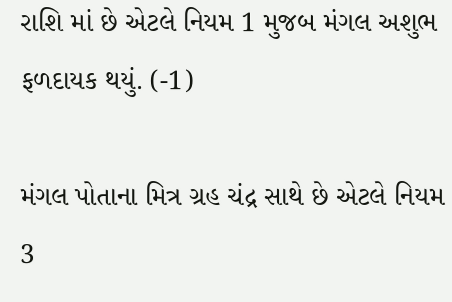રાશિ માં છે એટલે નિયમ 1 મુજબ મંગલ અશુભ ફળદાયક થયું. (-1)

મંગલ પોતાના મિત્ર ગ્રહ ચંદ્ર સાથે છે એટલે નિયમ 3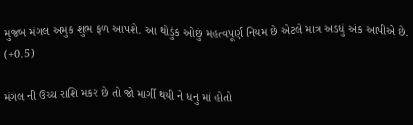મુજબ મંગલ અમુક શુભ ફળ આપશે. આ થોડુંક ઓછું મહત્વપૂર્ણ નિયમ છે એટલે માત્ર અડધું અંક આપીએ છે. (+0.5)

મંગલ ની ઉચ્ચ રાશિ મકર છે તો જો માર્ગી થયી ને ધનુ માં હોતો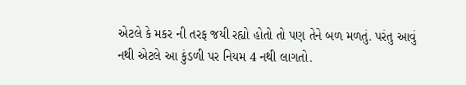એટલે કે મકર ની તરફ જયી રહ્યો હોતો તો પણ તેને બળ મળતું. પરંતુ આવું નથી એટલે આ કુંડળી પર નિયમ 4 નથી લાગતો.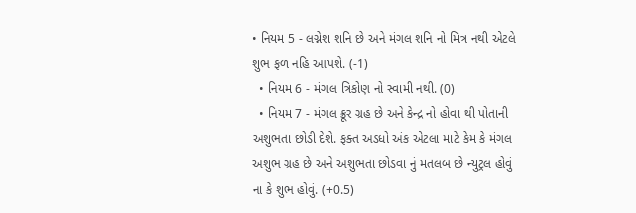• નિયમ 5 - લગ્નેશ શનિ છે અને મંગલ શનિ નો મિત્ર નથી એટલે શુભ ફળ નહિ આપશે. (-1)
  • નિયમ 6 - મંગલ ત્રિકોણ નો સ્વામી નથી. (0)
  • નિયમ 7 - મંગલ ક્રૂર ગ્રહ છે અને કેન્દ્ર નો હોવા થી પોતાની અશુભતા છોડી દેશે. ફક્ત અડધો અંક એટલા માટે કેમ કે મંગલ અશુભ ગ્રહ છે અને અશુભતા છોડવા નું મતલબ છે ન્યુટ્રલ હોવું ના કે શુભ હોવું. (+0.5)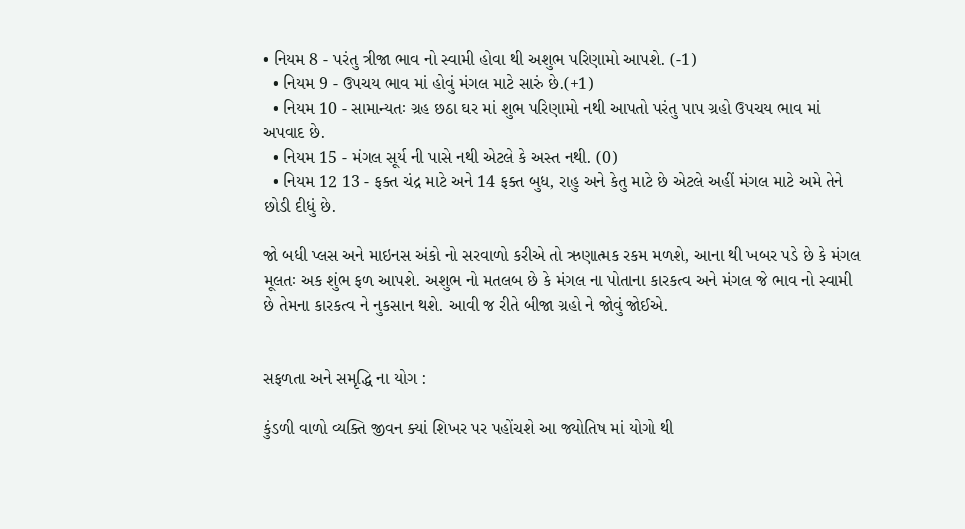• નિયમ 8 - પરંતુ ત્રીજા ભાવ નો સ્વામી હોવા થી અશુભ પરિણામો આપશે. (-1)
  • નિયમ 9 - ઉપચય ભાવ માં હોવું મંગલ માટે સારું છે.(+1)
  • નિયમ 10 - સામાન્યતઃ ગ્રહ છઠા ઘર માં શુભ પરિણામો નથી આપતો પરંતુ પાપ ગ્રહો ઉપચય ભાવ માં અપવાદ છે.
  • નિયમ 15 - મંગલ સૂર્ય ની પાસે નથી એટલે કે અસ્ત નથી. (0)
  • નિયમ 12 13 - ફક્ત ચંદ્ર માટે અને 14 ફક્ત બુધ, રાહુ અને કેતુ માટે છે એટલે અહીં મંગલ માટે અમે તેને છોડી દીધું છે.

જો બધી પ્લસ અને માઇનસ અંકો નો સરવાળો કરીએ તો ઋણાત્મક રકમ મળશે, આના થી ખબર પડે છે કે મંગલ મૂલતઃ અક શુંભ ફળ આપશે. અશુભ નો મતલબ છે કે મંગલ ના પોતાના કારકત્વ અને મંગલ જે ભાવ નો સ્વામી છે તેમના કારકત્વ ને નુકસાન થશે. આવી જ રીતે બીજા ગ્રહો ને જોવું જોઈએ.


સફળતા અને સમૃદ્ધિ ના યોગ :

કુંડળી વાળો વ્યક્તિ જીવન ક્યાં શિખર પર પહોંચશે આ જ્યોતિષ માં યોગો થી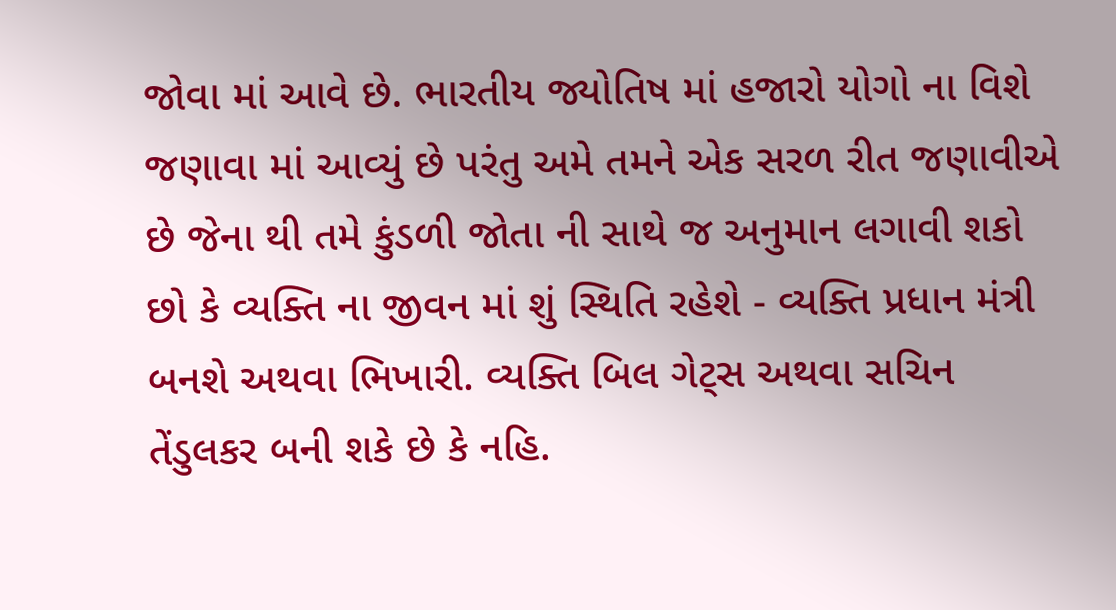જોવા માં આવે છે. ભારતીય જ્યોતિષ માં હજારો યોગો ના વિશે જણાવા માં આવ્યું છે પરંતુ અમે તમને એક સરળ રીત જણાવીએ છે જેના થી તમે કુંડળી જોતા ની સાથે જ અનુમાન લગાવી શકો છો કે વ્યક્તિ ના જીવન માં શું સ્થિતિ રહેશે - વ્યક્તિ પ્રધાન મંત્રી બનશે અથવા ભિખારી. વ્યક્તિ બિલ ગેટ્સ અથવા સચિન તેંડુલકર બની શકે છે કે નહિ.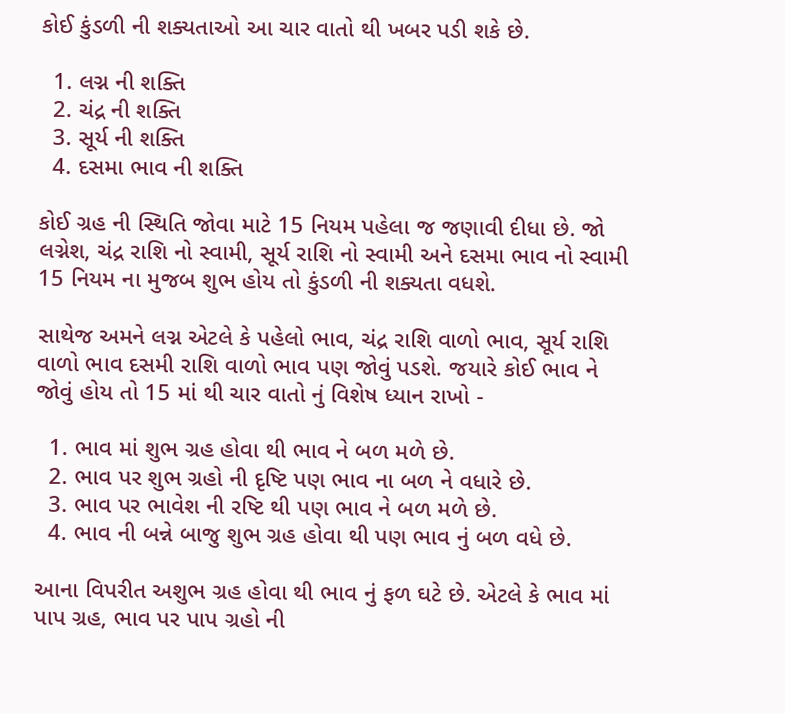કોઈ કુંડળી ની શક્યતાઓ આ ચાર વાતો થી ખબર પડી શકે છે.

  1. લગ્ન ની શક્તિ
  2. ચંદ્ર ની શક્તિ
  3. સૂર્ય ની શક્તિ
  4. દસમા ભાવ ની શક્તિ

કોઈ ગ્રહ ની સ્થિતિ જોવા માટે 15 નિયમ પહેલા જ જણાવી દીધા છે. જો લગ્નેશ, ચંદ્ર રાશિ નો સ્વામી, સૂર્ય રાશિ નો સ્વામી અને દસમા ભાવ નો સ્વામી 15 નિયમ ના મુજબ શુભ હોય તો કુંડળી ની શક્યતા વધશે.

સાથેજ અમને લગ્ન એટલે કે પહેલો ભાવ, ચંદ્ર રાશિ વાળો ભાવ, સૂર્ય રાશિ વાળો ભાવ દસમી રાશિ વાળો ભાવ પણ જોવું પડશે. જયારે કોઈ ભાવ ને જોવું હોય તો 15 માં થી ચાર વાતો નું વિશેષ ધ્યાન રાખો -

  1. ભાવ માં શુભ ગ્રહ હોવા થી ભાવ ને બળ મળે છે.
  2. ભાવ પર શુભ ગ્રહો ની દૃષ્ટિ પણ ભાવ ના બળ ને વધારે છે.
  3. ભાવ પર ભાવેશ ની રષ્ટિ થી પણ ભાવ ને બળ મળે છે.
  4. ભાવ ની બન્ને બાજુ શુભ ગ્રહ હોવા થી પણ ભાવ નું બળ વધે છે.

આના વિપરીત અશુભ ગ્રહ હોવા થી ભાવ નું ફળ ઘટે છે. એટલે કે ભાવ માં પાપ ગ્રહ, ભાવ પર પાપ ગ્રહો ની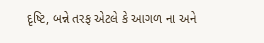દૃષ્ટિ, બન્ને તરફ એટલે કે આગળ ના અને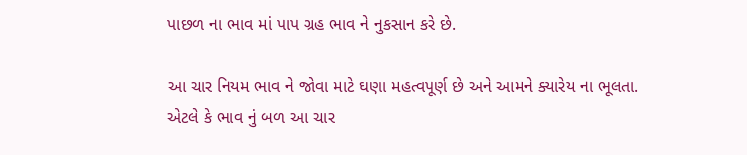પાછળ ના ભાવ માં પાપ ગ્રહ ભાવ ને નુકસાન કરે છે.

આ ચાર નિયમ ભાવ ને જોવા માટે ઘણા મહત્વપૂર્ણ છે અને આમને ક્યારેય ના ભૂલતા. એટલે કે ભાવ નું બળ આ ચાર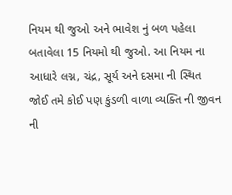નિયમ થી જુઓ અને ભાવેશ નું બળ પહેલા બતાવેલા 15 નિયમો થી જુઓ. આ નિયમ ના આધારે લગ્ન, ચંદ્ર, સૂર્ય અને દસમા ની સ્થિત જોઈ તમે કોઈ પણ કુંડળી વાળા વ્યક્તિ ની જીવન ની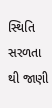સ્થિતિ સરળતા થી જાણી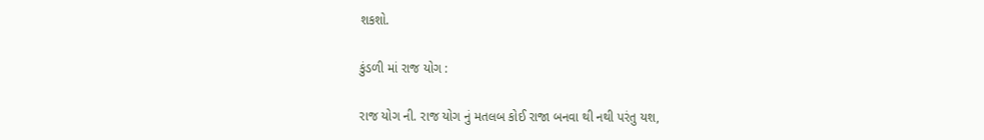શકશો.

કુંડળી માં રાજ યોગ :

રાજ યોગ ની. રાજ યોગ નું મતલબ કોઈ રાજા બનવા થી નથી પરંતુ યશ,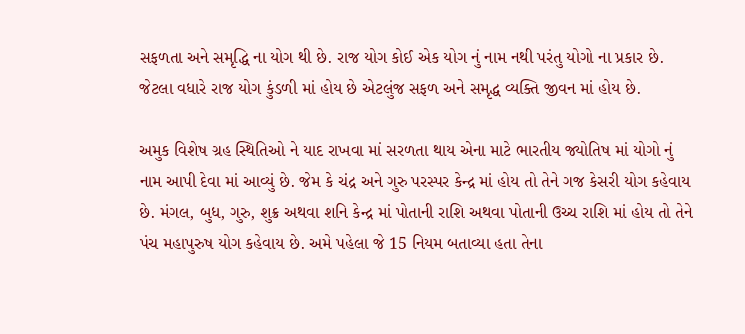સફળતા અને સમૃદ્ધિ ના યોગ થી છે. રાજ યોગ કોઈ એક યોગ નું નામ નથી પરંતુ યોગો ના પ્રકાર છે. જેટલા વધારે રાજ યોગ કુંડળી માં હોય છે એટલુંજ સફળ અને સમૃદ્ધ વ્યક્તિ જીવન માં હોય છે.

અમુક વિશેષ ગ્રહ સ્થિતિઓ ને યાદ રાખવા માં સરળતા થાય એના માટે ભારતીય જ્યોતિષ માં યોગો નું નામ આપી દેવા માં આવ્યું છે. જેમ કે ચંદ્ર અને ગુરુ પરસ્પર કેન્દ્ર માં હોય તો તેને ગજ કેસરી યોગ કહેવાય છે. મંગલ, બુધ, ગુરુ, શુક્ર અથવા શનિ કેન્દ્ર માં પોતાની રાશિ અથવા પોતાની ઉચ્ચ રાશિ માં હોય તો તેને પંચ મહાપુરુષ યોગ કહેવાય છે. અમે પહેલા જે 15 નિયમ બતાવ્યા હતા તેના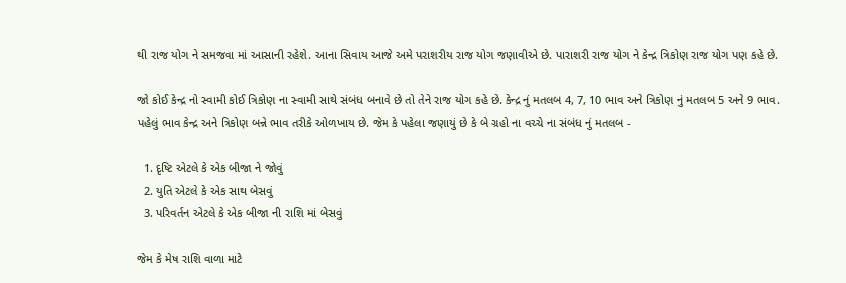થી રાજ યોગ ને સમજવા માં આસાની રહેશે. આના સિવાય આજે અમે પરાશરીય રાજ યોગ જણાવીએ છે. પારાશરી રાજ યોગ ને કેન્દ્ર ત્રિકોણ રાજ યોગ પણ કહે છે.

જો કોઈ કેન્દ્ર નો સ્વામી કોઈ ત્રિકોણ ના સ્વામી સાથે સંબંધ બનાવે છે તો તેને રાજ યોગ કહે છે. કેન્દ્ર નું મતલબ 4, 7, 10 ભાવ અને ત્રિકોણ નું મતલબ 5 અને 9 ભાવ. પહેલું ભાવ કેન્દ્ર અને ત્રિકોણ બન્ને ભાવ તરીકે ઓળખાય છે. જેમ કે પહેલા જણાયું છે કે બે ગ્રહો ના વચ્ચે ના સંબંધ નું મતલબ -

  1. દૃષ્ટિ એટલે કે એક બીજા ને જોવું
  2. યુતિ એટલે કે એક સાથ બેસવું
  3. પરિવર્તન એટલે કે એક બીજા ની રાશિ માં બેસવું

જેમ કે મેષ રાશિ વાળા માટે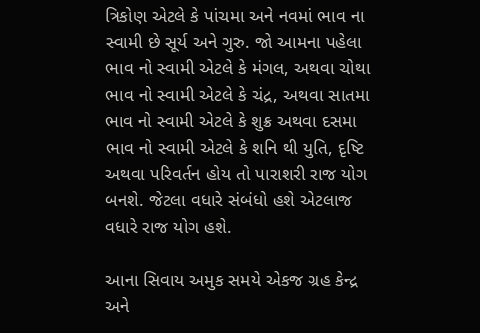ત્રિકોણ એટલે કે પાંચમા અને નવમાં ભાવ ના સ્વામી છે સૂર્ય અને ગુરુ. જો આમના પહેલા ભાવ નો સ્વામી એટલે કે મંગલ, અથવા ચોથા ભાવ નો સ્વામી એટલે કે ચંદ્ર, અથવા સાતમા ભાવ નો સ્વામી એટલે કે શુક્ર અથવા દસમા ભાવ નો સ્વામી એટલે કે શનિ થી યુતિ, દૃષ્ટિ અથવા પરિવર્તન હોય તો પારાશરી રાજ યોગ બનશે. જેટલા વધારે સંબંધો હશે એટલાજ વધારે રાજ યોગ હશે.

આના સિવાય અમુક સમયે એકજ ગ્રહ કેન્દ્ર અને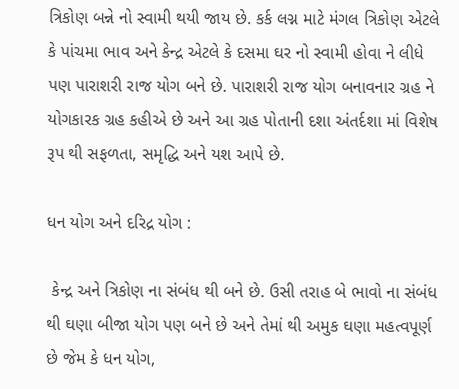ત્રિકોણ બન્ને નો સ્વામી થયી જાય છે. કર્ક લગ્ન માટે મંગલ ત્રિકોણ એટલે કે પાંચમા ભાવ અને કેન્દ્ર એટલે કે દસમા ઘર નો સ્વામી હોવા ને લીધે પણ પારાશરી રાજ યોગ બને છે. પારાશરી રાજ યોગ બનાવનાર ગ્રહ ને યોગકારક ગ્રહ કહીએ છે અને આ ગ્રહ પોતાની દશા અંતર્દશા માં વિશેષ રૂપ થી સફળતા, સમૃદ્ધિ અને યશ આપે છે.

ધન યોગ અને દરિદ્ર યોગ :

 કેન્દ્ર અને ત્રિકોણ ના સંબંધ થી બને છે. ઉસી તરાહ બે ભાવો ના સંબંધ થી ઘણા બીજા યોગ પણ બને છે અને તેમાં થી અમુક ઘણા મહત્વપૂર્ણ છે જેમ કે ધન યોગ,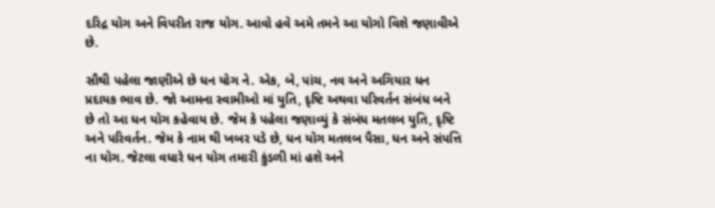દરિદ્ર યોગ અને વિપરીત રાજ યોગ. આવો હવે અમે તમને આ યોગો વિશે જણાવીએ છે.

સૌથી પહેલા જાણીએ છે ધન યોગ ને. એક, બે, પાંચ, નવ અને અગિયાર ધન પ્રદાયક ભાવ છે. જો આમના સ્વામીઓ માં યુતિ, દૃષ્ટિ અથવા પરિવર્તન સંબંધ બને છે તો આ ધન યોગ કહેવાય છે. જેમ કે પહેલા જણાવ્યું કે સંબંધ મતલબ યુતિ, દૃષ્ટિ અને પરિવર્તન. જેમ કે નામ થી ખબર પડે છે, ધન યોગ મતલબ પૈસા, ધન અને સંપત્તિ ના યોગ. જેટલા વધારે ધન યોગ તમારી કુંડળી માં હશે અને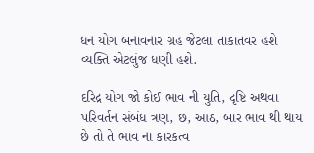ધન યોગ બનાવનાર ગ્રહ જેટલા તાકાતવર હશે વ્યક્તિ એટલુંજ ધણી હશે.

દરિદ્ર યોગ જો કોઈ ભાવ ની યુતિ, દૃષ્ટિ અથવા પરિવર્તન સંબંધ ત્રણ, છ, આઠ, બાર ભાવ થી થાય છે તો તે ભાવ ના કારકત્વ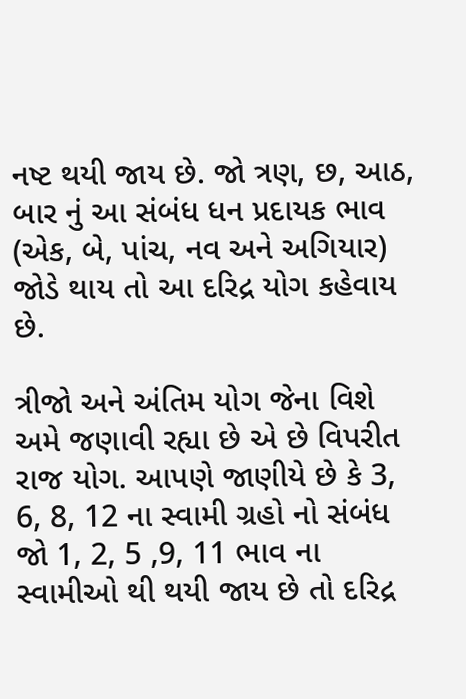નષ્ટ થયી જાય છે. જો ત્રણ, છ, આઠ, બાર નું આ સંબંધ ધન પ્રદાયક ભાવ (એક, બે, પાંચ, નવ અને અગિયાર) જોડે થાય તો આ દરિદ્ર યોગ કહેવાય છે.

ત્રીજો અને અંતિમ યોગ જેના વિશે અમે જણાવી રહ્યા છે એ છે વિપરીત રાજ યોગ. આપણે જાણીયે છે કે 3, 6, 8, 12 ના સ્વામી ગ્રહો નો સંબંધ જો 1, 2, 5 ,9, 11 ભાવ ના સ્વામીઓ થી થયી જાય છે તો દરિદ્ર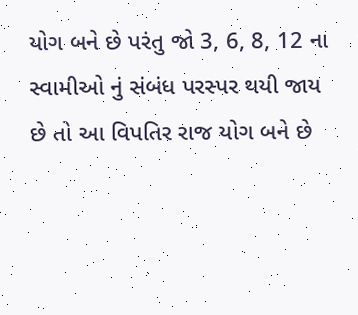યોગ બને છે પરંતુ જો 3, 6, 8, 12 ના સ્વામીઓ નું સંબંધ પરસ્પર થયી જાય છે તો આ વિપતિર રાજ યોગ બને છે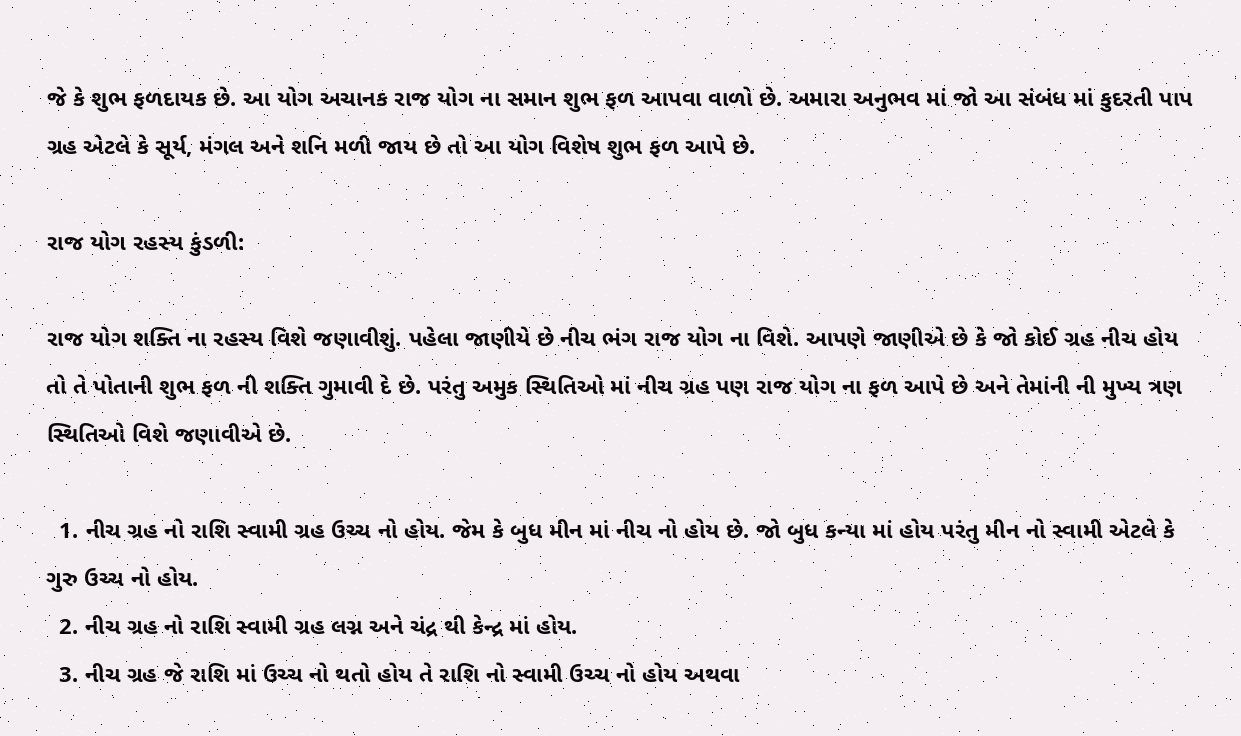જે કે શુભ ફળદાયક છે. આ યોગ અચાનક રાજ યોગ ના સમાન શુભ ફળ આપવા વાળો છે. અમારા અનુભવ માં જો આ સંબંધ માં કુદરતી પાપ ગ્રહ એટલે કે સૂર્ય, મંગલ અને શનિ મળી જાય છે તો આ યોગ વિશેષ શુભ ફળ આપે છે.

રાજ યોગ રહસ્ય કુંડળી:

રાજ યોગ શક્તિ ના રહસ્ય વિશે જણાવીશું. પહેલા જાણીયે છે નીચ ભંગ રાજ યોગ ના વિશે. આપણે જાણીએ છે કે જો કોઈ ગ્રહ નીચ હોય તો તે પોતાની શુભ ફળ ની શક્તિ ગુમાવી દે છે. પરંતુ અમુક સ્થિતિઓ માં નીચ ગ્રહ પણ રાજ યોગ ના ફળ આપે છે અને તેમાંની ની મુખ્ય ત્રણ સ્થિતિઓ વિશે જણાવીએ છે.

  1. નીચ ગ્રહ નો રાશિ સ્વામી ગ્રહ ઉચ્ચ નો હોય. જેમ કે બુધ મીન માં નીચ નો હોય છે. જો બુધ કન્યા માં હોય પરંતુ મીન નો સ્વામી એટલે કે ગુરુ ઉચ્ચ નો હોય.
  2. નીચ ગ્રહ નો રાશિ સ્વામી ગ્રહ લગ્ન અને ચંદ્ર થી કેન્દ્ર માં હોય.
  3. નીચ ગ્રહ જે રાશિ માં ઉચ્ચ નો થતો હોય તે રાશિ નો સ્વામી ઉચ્ચ નો હોય અથવા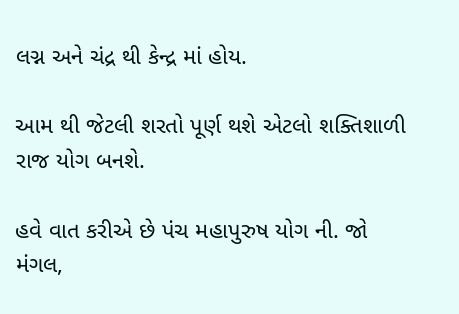લગ્ન અને ચંદ્ર થી કેન્દ્ર માં હોય.

આમ થી જેટલી શરતો પૂર્ણ થશે એટલો શક્તિશાળી રાજ યોગ બનશે.

હવે વાત કરીએ છે પંચ મહાપુરુષ યોગ ની. જો મંગલ,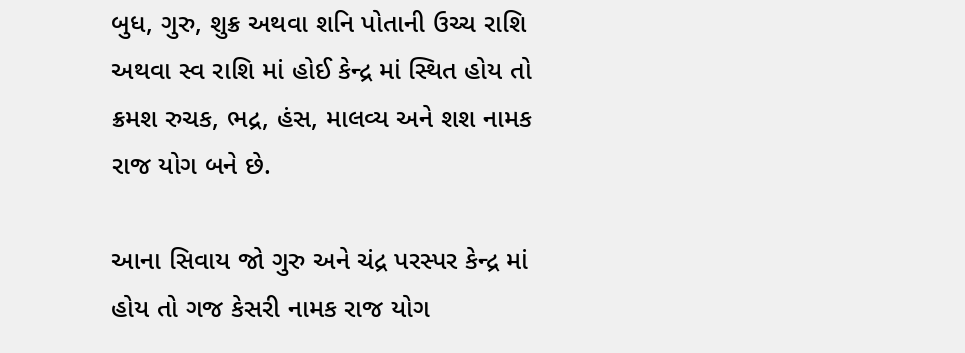બુધ, ગુરુ, શુક્ર અથવા શનિ પોતાની ઉચ્ચ રાશિ અથવા સ્વ રાશિ માં હોઈ કેન્દ્ર માં સ્થિત હોય તો ક્રમશ રુચક, ભદ્ર, હંસ, માલવ્ય અને શશ નામક રાજ યોગ બને છે.

આના સિવાય જો ગુરુ અને ચંદ્ર પરસ્પર કેન્દ્ર માં હોય તો ગજ કેસરી નામક રાજ યોગ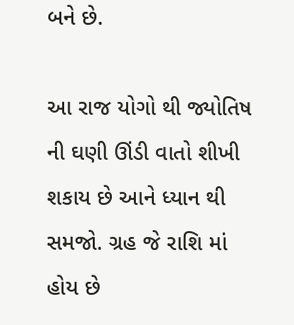બને છે.

આ રાજ યોગો થી જ્યોતિષ ની ઘણી ઊંડી વાતો શીખી શકાય છે આને ધ્યાન થી સમજો. ગ્રહ જે રાશિ માં હોય છે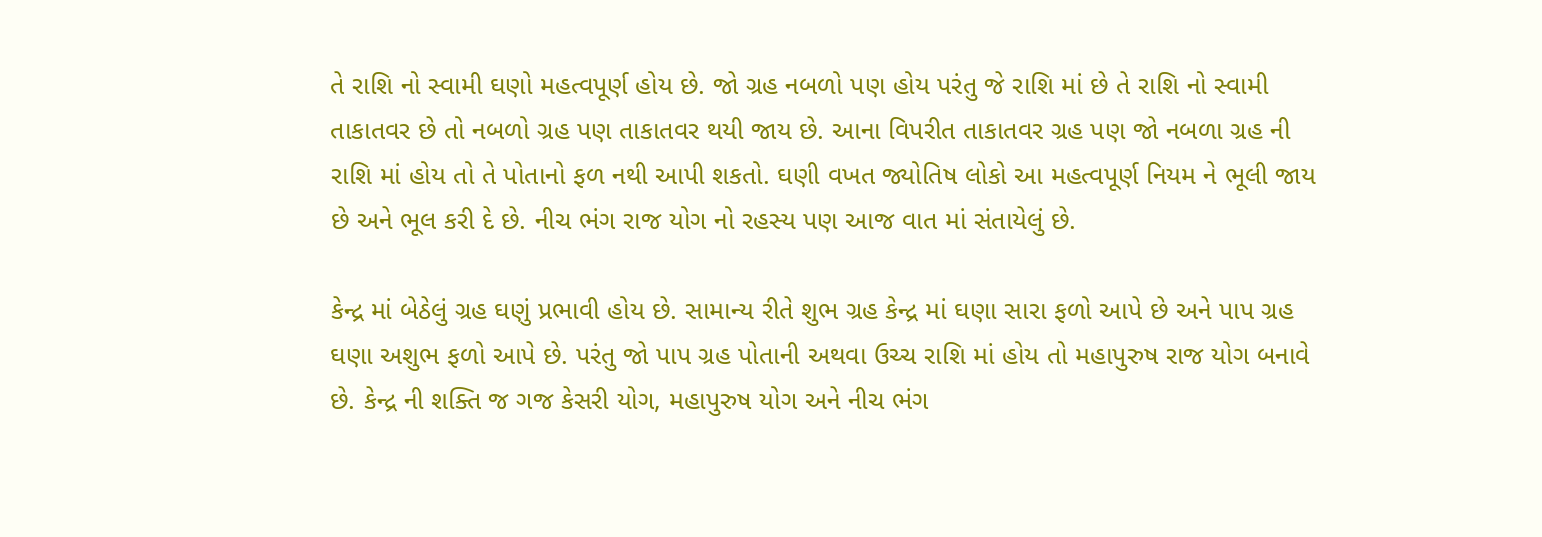તે રાશિ નો સ્વામી ઘણો મહત્વપૂર્ણ હોય છે. જો ગ્રહ નબળો પણ હોય પરંતુ જે રાશિ માં છે તે રાશિ નો સ્વામી તાકાતવર છે તો નબળો ગ્રહ પણ તાકાતવર થયી જાય છે. આના વિપરીત તાકાતવર ગ્રહ પણ જો નબળા ગ્રહ ની રાશિ માં હોય તો તે પોતાનો ફળ નથી આપી શકતો. ઘણી વખત જ્યોતિષ લોકો આ મહત્વપૂર્ણ નિયમ ને ભૂલી જાય છે અને ભૂલ કરી દે છે. નીચ ભંગ રાજ યોગ નો રહસ્ય પણ આજ વાત માં સંતાયેલું છે.

કેન્દ્ર માં બેઠેલું ગ્રહ ઘણું પ્રભાવી હોય છે. સામાન્ય રીતે શુભ ગ્રહ કેન્દ્ર માં ઘણા સારા ફળો આપે છે અને પાપ ગ્રહ ઘણા અશુભ ફળો આપે છે. પરંતુ જો પાપ ગ્રહ પોતાની અથવા ઉચ્ચ રાશિ માં હોય તો મહાપુરુષ રાજ યોગ બનાવે છે. કેન્દ્ર ની શક્તિ જ ગજ કેસરી યોગ, મહાપુરુષ યોગ અને નીચ ભંગ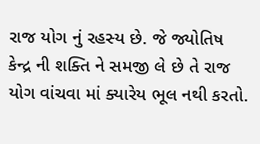રાજ યોગ નું રહસ્ય છે. જે જ્યોતિષ કેન્દ્ર ની શક્તિ ને સમજી લે છે તે રાજ યોગ વાંચવા માં ક્યારેય ભૂલ નથી કરતો.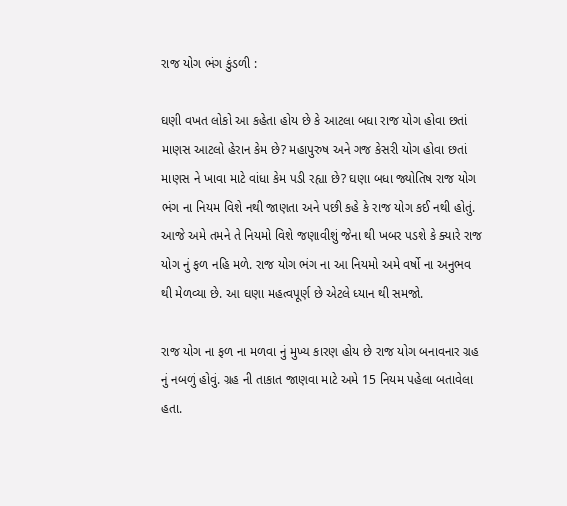રાજ યોગ ભંગ કુંડળી :

ઘણી વખત લોકો આ કહેતા હોય છે કે આટલા બધા રાજ યોગ હોવા છતાં માણસ આટલો હેરાન કેમ છે? મહાપુરુષ અને ગજ કેસરી યોગ હોવા છતાં માણસ ને ખાવા માટે વાંધા કેમ પડી રહ્યા છે? ઘણા બધા જ્યોતિષ રાજ યોગ ભંગ ના નિયમ વિશે નથી જાણતા અને પછી કહે કે રાજ યોગ કઈ નથી હોતું. આજે અમે તમને તે નિયમો વિશે જણાવીશું જેના થી ખબર પડશે કે ક્યારે રાજ યોગ નું ફળ નહિ મળે. રાજ યોગ ભંગ ના આ નિયમો અમે વર્ષો ના અનુભવ થી મેળવ્યા છે. આ ઘણા મહત્વપૂર્ણ છે એટલે ધ્યાન થી સમજો.

રાજ યોગ ના ફળ ના મળવા નું મુખ્ય કારણ હોય છે રાજ યોગ બનાવનાર ગ્રહ નું નબળું હોવું. ગ્રહ ની તાકાત જાણવા માટે અમે 15 નિયમ પહેલા બતાવેલા હતા.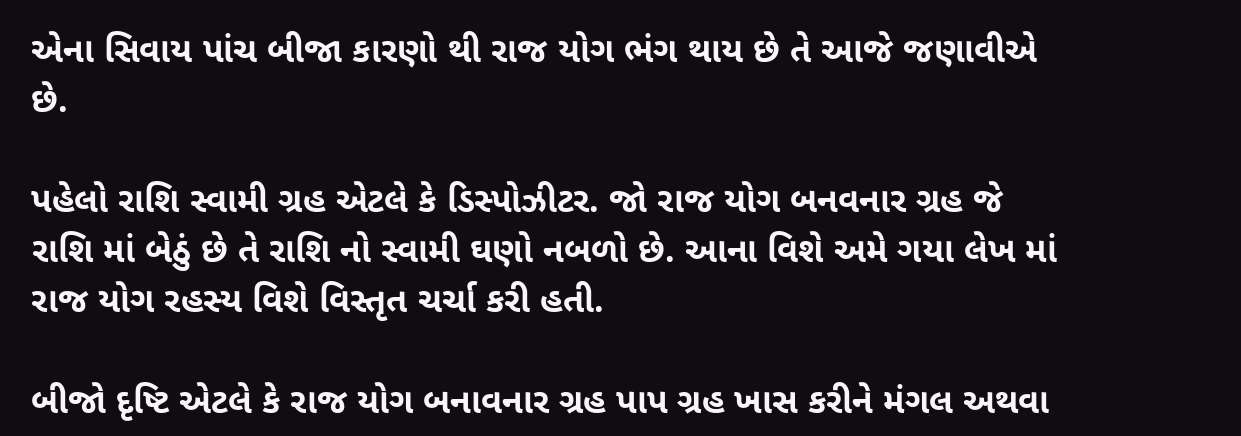એના સિવાય પાંચ બીજા કારણો થી રાજ યોગ ભંગ થાય છે તે આજે જણાવીએ છે.

પહેલો રાશિ સ્વામી ગ્રહ એટલે કે ડિસ્પોઝીટર. જો રાજ યોગ બનવનાર ગ્રહ જે રાશિ માં બેઠું છે તે રાશિ નો સ્વામી ઘણો નબળો છે. આના વિશે અમે ગયા લેખ માં રાજ યોગ રહસ્ય વિશે વિસ્તૃત ચર્ચા કરી હતી.

બીજો દૃષ્ટિ એટલે કે રાજ યોગ બનાવનાર ગ્રહ પાપ ગ્રહ ખાસ કરીને મંગલ અથવા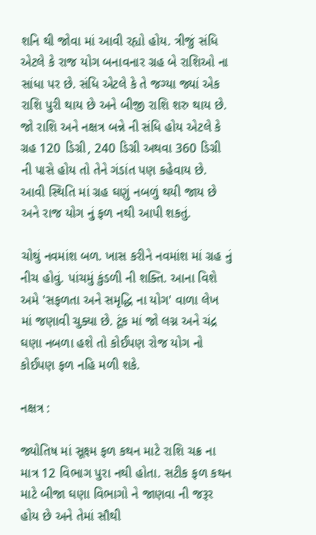શનિ થી જોવા માં આવી રહ્યો હોય. ત્રીજું સંધિ એટલે કે રાજ યોગ બનાવનાર ગ્રહ બે રાશિઓ ના સાંધા પર છે. સંધિ એટલે કે તે જગ્યા જ્યાં એક રાશિ પુરી થાય છે અને બીજી રાશિ શરુ થાય છે. જો રાશિ અને નક્ષત્ર બન્ને ની સંધિ હોય એટલે કે ગ્રહ 120 ડિગ્રી, 240 ડિગ્રી અથવા 360 ડિગ્રી ની પાસે હોય તો તેને ગંડાંત પણ કહેવાય છે. આવી સ્થિતિ માં ગ્રહ ઘણું નબળું થયી જાય છે અને રાજ યોગ નું ફળ નથી આપી શકતું.

ચોથું નવમાંશ બળ. ખાસ કરીને નવમાંશ માં ગ્રહ નું નીચ હોવું. પાંચમું કુંડળી ની શક્તિ. આના વિશે અમે 'સફળતા અને સમૃદ્ધિ ના યોગ' વાળા લેખ માં જણાવી ચુક્યા છે. ટૂંક માં જો લગ્ન અને ચંદ્ર ઘણા નબળા હશે તો કોઈપણ રોજ યોગ નો કોઈપણ ફળ નહિ મળી શકે.

નક્ષત્ર :

જ્યોતિષ માં સૂક્ષ્મ ફળ કથન માટે રાશિ ચક્ર ના માત્ર 12 વિભાગ પુરા નથી હોતા. સટીક ફળ કથન માટે બીજા ઘણા વિભાગો ને જાણવા ની જરૂર હોય છે અને તેમાં સૌથી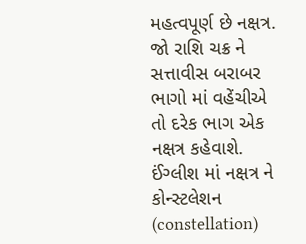મહત્વપૂર્ણ છે નક્ષત્ર. જો રાશિ ચક્ર ને સત્તાવીસ બરાબર ભાગો માં વહેંચીએ તો દરેક ભાગ એક નક્ષત્ર કહેવાશે. ઈંગ્લીશ માં નક્ષત્ર ને કોન્સ્ટલેશન (constellation)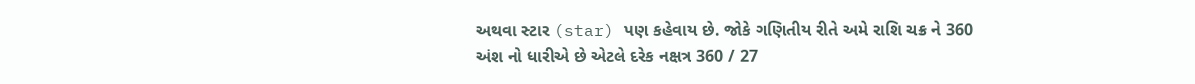અથવા સ્ટાર (star) પણ કહેવાય છે. જોકે ગણિતીય રીતે અમે રાશિ ચક્ર ને 360 અંશ નો ધારીએ છે એટલે દરેક નક્ષત્ર 360 / 27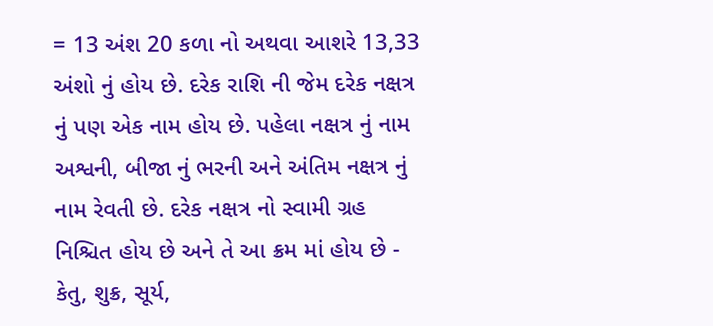= 13 અંશ 20 કળા નો અથવા આશરે 13,33 અંશો નું હોય છે. દરેક રાશિ ની જેમ દરેક નક્ષત્ર નું પણ એક નામ હોય છે. પહેલા નક્ષત્ર નું નામ અશ્વની, બીજા નું ભરની અને અંતિમ નક્ષત્ર નું નામ રેવતી છે. દરેક નક્ષત્ર નો સ્વામી ગ્રહ નિશ્ચિત હોય છે અને તે આ ક્રમ માં હોય છે - કેતુ, શુક્ર, સૂર્ય,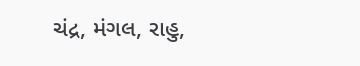ચંદ્ર, મંગલ, રાહુ,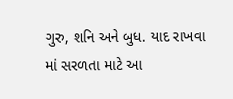ગુરુ, શનિ અને બુધ. યાદ રાખવા માં સરળતા માટે આ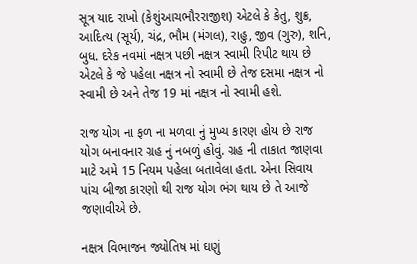સૂત્ર યાદ રાખો (કેશુંઆચભૌરરાજીશ) એટલે કે કેતુ, શુક્ર, આદિત્ય (સૂર્ય), ચંદ્ર, ભૌમ (મંગલ), રાહુ, જીવ (ગુરુ), શનિ, બુધ. દરેક નવમાં નક્ષત્ર પછી નક્ષત્ર સ્વામી રિપીટ થાય છે એટલે કે જે પહેલા નક્ષત્ર નો સ્વામી છે તેજ દસમા નક્ષત્ર નો સ્વામી છે અને તેજ 19 માં નક્ષત્ર નો સ્વામી હશે.

રાજ યોગ ના ફળ ના મળવા નું મુખ્ય કારણ હોય છે રાજ યોગ બનાવનાર ગ્રહ નું નબળું હોવું. ગ્રહ ની તાકાત જાણવા માટે અમે 15 નિયમ પહેલા બતાવેલા હતા. એના સિવાય પાંચ બીજા કારણો થી રાજ યોગ ભંગ થાય છે તે આજે જણાવીએ છે.

નક્ષત્ર વિભાજન જ્યોતિષ માં ઘણું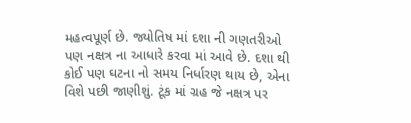મહત્વપૂર્ણ છે. જ્યોતિષ માં દશા ની ગણતરીઓ પણ નક્ષત્ર ના આધારે કરવા માં આવે છે. દશા થી કોઈ પણ ઘટના નો સમય નિર્ધારણ થાય છે, એના વિશે પછી જાણીશું. ટૂંક માં ગ્રહ જે નક્ષત્ર પર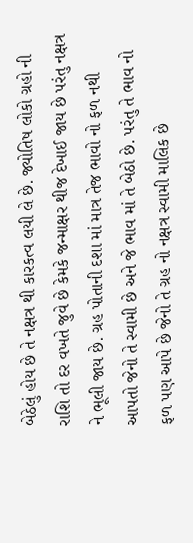બેઠેલું હોય છે તે નક્ષત્ર થી કારકત્વ લયી લે છે. જ્યોતિષ લોકો ગ્રહો ની રાશિ તો દર વખતે જુવે છે કેમકે જન્માક્ષર થીજ દેખાઈ જાય છે પરંતુ નક્ષત્ર ને ભૂલી જાય છે. ગ્રહ પોતાની દશા માં માત્ર તેજ ભાવો નો ફળ નથી આપતો જેનો તે સ્વામી છે અને જે ભાવ માં તે બેઠો છે. પરંતુ તે ભાવ નો ફળ પણ આપે છે જેનો તે ગ્રહ નો નક્ષત્ર સ્વામી માલિક છે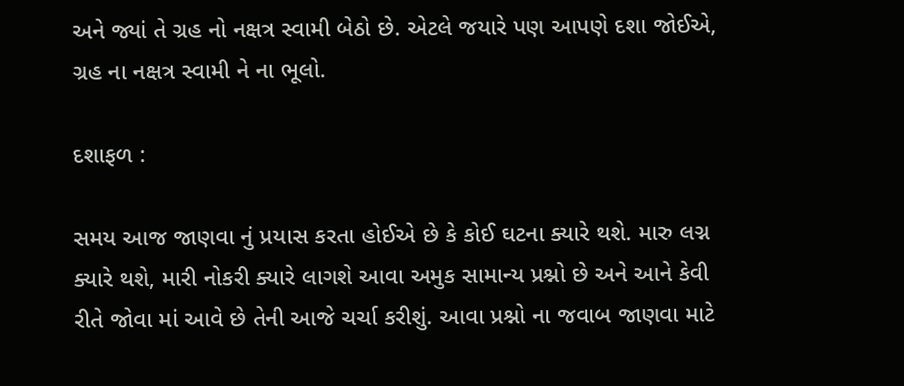અને જ્યાં તે ગ્રહ નો નક્ષત્ર સ્વામી બેઠો છે. એટલે જયારે પણ આપણે દશા જોઈએ, ગ્રહ ના નક્ષત્ર સ્વામી ને ના ભૂલો.

દશાફળ :

સમય આજ જાણવા નું પ્રયાસ કરતા હોઈએ છે કે કોઈ ઘટના ક્યારે થશે. મારુ લગ્ન ક્યારે થશે, મારી નોકરી ક્યારે લાગશે આવા અમુક સામાન્ય પ્રશ્નો છે અને આને કેવી રીતે જોવા માં આવે છે તેની આજે ચર્ચા કરીશું. આવા પ્રશ્નો ના જવાબ જાણવા માટે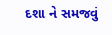દશા ને સમજવું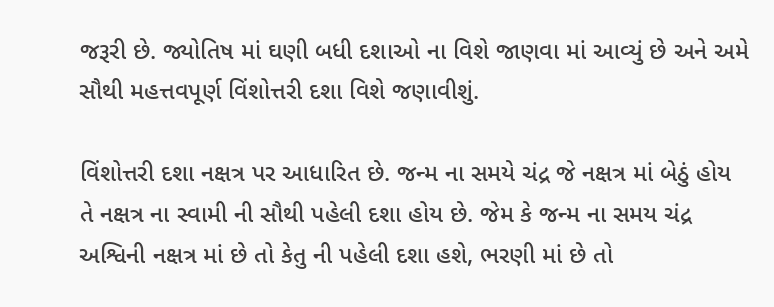જરૂરી છે. જ્યોતિષ માં ઘણી બધી દશાઓ ના વિશે જાણવા માં આવ્યું છે અને અમે સૌથી મહત્તવપૂર્ણ વિંશોત્તરી દશા વિશે જણાવીશું.

વિંશોત્તરી દશા નક્ષત્ર પર આધારિત છે. જન્મ ના સમયે ચંદ્ર જે નક્ષત્ર માં બેઠું હોય તે નક્ષત્ર ના સ્વામી ની સૌથી પહેલી દશા હોય છે. જેમ કે જન્મ ના સમય ચંદ્ર અશ્વિની નક્ષત્ર માં છે તો કેતુ ની પહેલી દશા હશે, ભરણી માં છે તો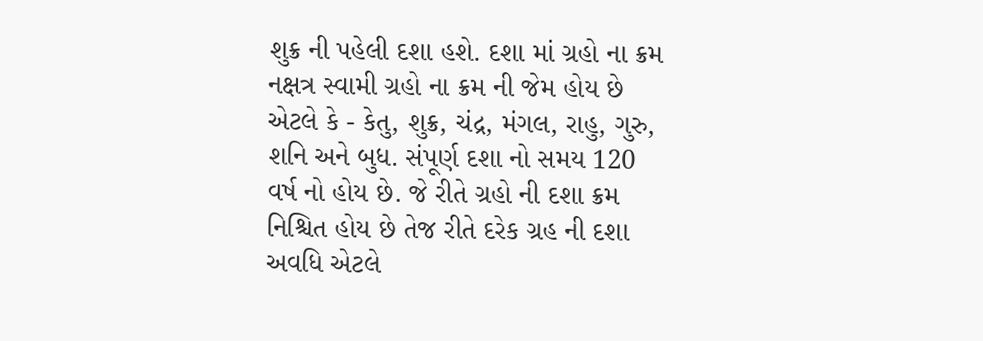શુક્ર ની પહેલી દશા હશે. દશા માં ગ્રહો ના ક્રમ નક્ષત્ર સ્વામી ગ્રહો ના ક્રમ ની જેમ હોય છે એટલે કે - કેતુ, શુક્ર, ચંદ્ર, મંગલ, રાહુ, ગુરુ, શનિ અને બુધ. સંપૂર્ણ દશા નો સમય 120 વર્ષ નો હોય છે. જે રીતે ગ્રહો ની દશા ક્રમ નિશ્ચિત હોય છે તેજ રીતે દરેક ગ્રહ ની દશા અવધિ એટલે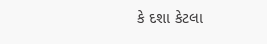કે દશા કેટલા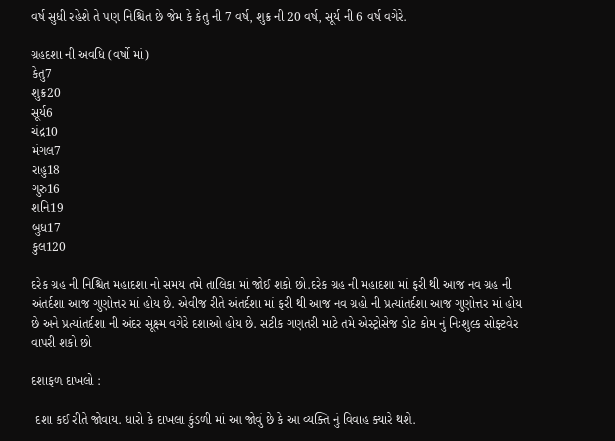વર્ષ સુધી રહેશે તે પણ નિશ્ચિત છે જેમ કે કેતુ ની 7 વર્ષ, શુક્ર ની 20 વર્ષ, સૂર્ય ની 6 વર્ષ વગેરે.

ગ્રહદશા ની અવધિ (વર્ષો માં)
કેતુ7
શુક્ર20
સૂર્ય6
ચંદ્ર10
મંગલ7
રાહુ18
ગુરુ16
શનિ19
બુધ17
કુલ120

દરેક ગ્રહ ની નિશ્ચિત મહાદશા નો સમય તમે તાલિકા માં જોઈ શકો છો.દરેક ગ્રહ ની મહાદશા માં ફરી થી આજ નવ ગ્રહ ની અંતર્દશા આજ ગુણોત્તર માં હોય છે. એવીજ રીતે અંતર્દશા માં ફરી થી આજ નવ ગ્રહો ની પ્રત્યાંતર્દશા આજ ગુણોત્તર માં હોય છે અને પ્રત્યાંતર્દશા ની અંદર સૂક્ષ્મ વગેરે દશાઓ હોય છે. સટીક ગણતરી માટે તમે એસ્ટ્રોસેજ ડોટ કોમ નું નિઃશુલ્ક સોફ્ટવેર વાપરી શકો છો

દશાફળ દાખલો :

 દશા કઈ રીતે જોવાય. ધારો કે દાખલા કુંડળી માં આ જોવું છે કે આ વ્યક્તિ નું વિવાહ ક્યારે થશે.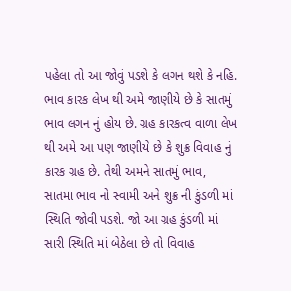પહેલા તો આ જોવું પડશે કે લગન થશે કે નહિ. ભાવ કારક લેખ થી અમે જાણીયે છે કે સાતમું ભાવ લગન નું હોય છે. ગ્રહ કારકત્વ વાળા લેખ થી અમે આ પણ જાણીયે છે કે શુક્ર વિવાહ નું કારક ગ્રહ છે. તેથી અમને સાતમું ભાવ, સાતમા ભાવ નો સ્વામી અને શુક્ર ની કુંડળી માં સ્થિતિ જોવી પડશે. જો આ ગ્રહ કુંડળી માં સારી સ્થિતિ માં બેઠેલા છે તો વિવાહ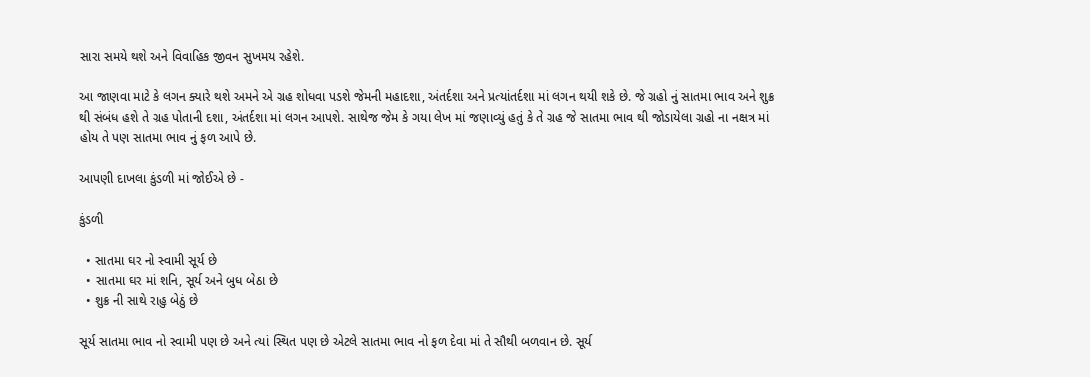સારા સમયે થશે અને વિવાહિક જીવન સુખમય રહેશે.

આ જાણવા માટે કે લગન ક્યારે થશે અમને એ ગ્રહ શોધવા પડશે જેમની મહાદશા, અંતર્દશા અને પ્રત્યાંતર્દશા માં લગન થયી શકે છે. જે ગ્રહો નું સાતમા ભાવ અને શુક્ર થી સંબંધ હશે તે ગ્રહ પોતાની દશા, અંતર્દશા માં લગન આપશે. સાથેજ જેમ કે ગયા લેખ માં જણાવ્યું હતું કે તે ગ્રહ જે સાતમા ભાવ થી જોડાયેલા ગ્રહો ના નક્ષત્ર માં હોય તે પણ સાતમા ભાવ નું ફળ આપે છે.

આપણી દાખલા કુંડળી માં જોઈએ છે -

કુંડળી

  • સાતમા ઘર નો સ્વામી સૂર્ય છે
  • સાતમા ઘર માં શનિ, સૂર્ય અને બુધ બેઠા છે
  • શુક્ર ની સાથે રાહુ બેઠું છે

સૂર્ય સાતમા ભાવ નો સ્વામી પણ છે અને ત્યાં સ્થિત પણ છે એટલે સાતમા ભાવ નો ફળ દેવા માં તે સૌથી બળવાન છે. સૂર્ય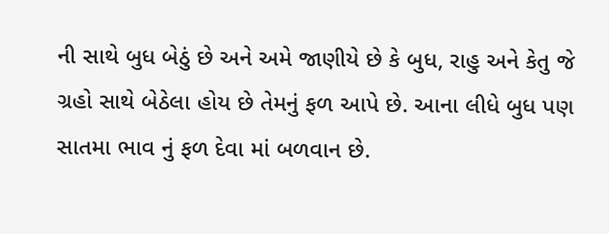ની સાથે બુધ બેઠું છે અને અમે જાણીયે છે કે બુધ, રાહુ અને કેતુ જે ગ્રહો સાથે બેઠેલા હોય છે તેમનું ફળ આપે છે. આના લીધે બુધ પણ સાતમા ભાવ નું ફળ દેવા માં બળવાન છે.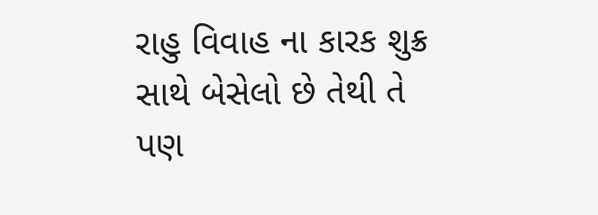રાહુ વિવાહ ના કારક શુક્ર સાથે બેસેલો છે તેથી તે પણ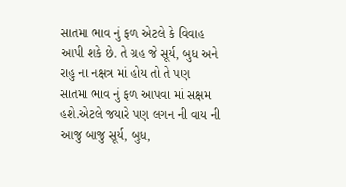સાતમા ભાવ નું ફળ એટલે કે વિવાહ આપી શકે છે. તે ગ્રહ જે સૂર્ય, બુધ અને રાહુ ના નક્ષત્ર માં હોય તો તે પણ સાતમા ભાવ નું ફળ આપવા માં સક્ષમ હશે.એટલે જયારે પણ લગન ની વાય ની આજુ બાજુ સૂર્ય, બુધ,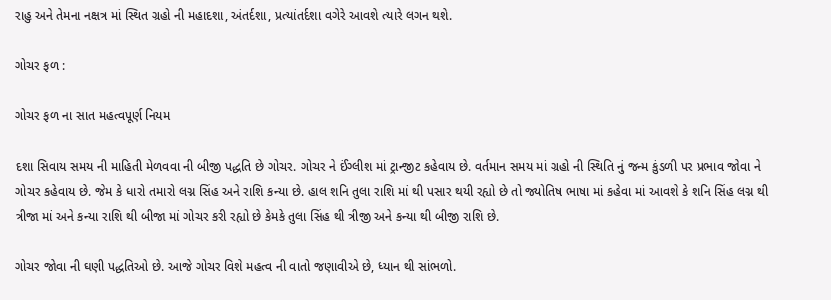રાહુ અને તેમના નક્ષત્ર માં સ્થિત ગ્રહો ની મહાદશા, અંતર્દશા, પ્રત્યાંતર્દશા વગેરે આવશે ત્યારે લગન થશે.

ગોચર ફળ :

ગોચર ફળ ના સાત મહત્વપૂર્ણ નિયમ

દશા સિવાય સમય ની માહિતી મેળવવા ની બીજી પદ્ધતિ છે ગોચર. ગોચર ને ઈંગ્લીશ માં ટ્રાન્જીટ કહેવાય છે. વર્તમાન સમય માં ગ્રહો ની સ્થિતિ નું જન્મ કુંડળી પર પ્રભાવ જોવા ને ગોચર કહેવાય છે. જેમ કે ધારો તમારો લગ્ન સિંહ અને રાશિ કન્યા છે. હાલ શનિ તુલા રાશિ માં થી પસાર થયી રહ્યો છે તો જ્યોતિષ ભાષા માં કહેવા માં આવશે કે શનિ સિંહ લગ્ન થી ત્રીજા માં અને કન્યા રાશિ થી બીજા માં ગોચર કરી રહ્યો છે કેમકે તુલા સિંહ થી ત્રીજી અને કન્યા થી બીજી રાશિ છે.

ગોચર જોવા ની ઘણી પદ્ધતિઓ છે. આજે ગોચર વિશે મહત્વ ની વાતો જણાવીએ છે, ધ્યાન થી સાંભળો.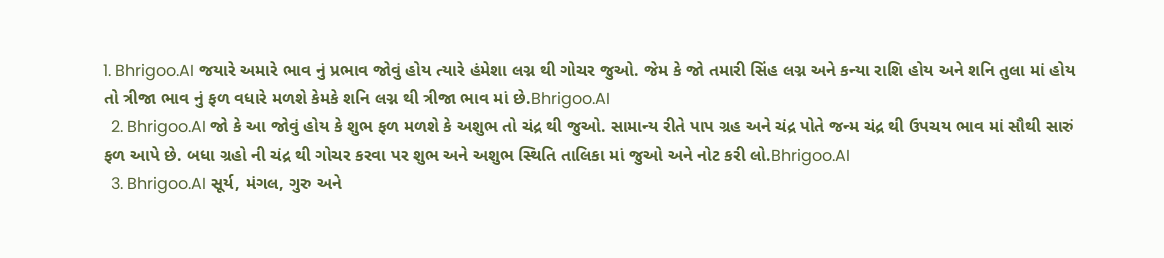1. Bhrigoo.AI જયારે અમારે ભાવ નું પ્રભાવ જોવું હોય ત્યારે હંમેશા લગ્ન થી ગોચર જુઓ. જેમ કે જો તમારી સિંહ લગ્ન અને કન્યા રાશિ હોય અને શનિ તુલા માં હોય તો ત્રીજા ભાવ નું ફળ વધારે મળશે કેમકે શનિ લગ્ન થી ત્રીજા ભાવ માં છે.Bhrigoo.AI
  2. Bhrigoo.AI જો કે આ જોવું હોય કે શુભ ફળ મળશે કે અશુભ તો ચંદ્ર થી જુઓ. સામાન્ય રીતે પાપ ગ્રહ અને ચંદ્ર પોતે જન્મ ચંદ્ર થી ઉપચય ભાવ માં સૌથી સારું ફળ આપે છે. બધા ગ્રહો ની ચંદ્ર થી ગોચર કરવા પર શુભ અને અશુભ સ્થિતિ તાલિકા માં જુઓ અને નોટ કરી લો.Bhrigoo.AI
  3. Bhrigoo.AI સૂર્ય, મંગલ, ગુરુ અને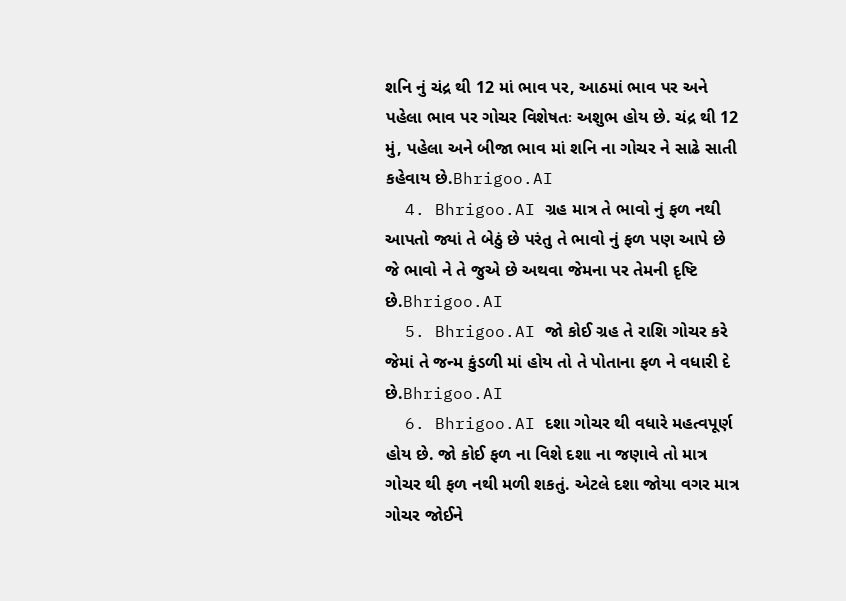શનિ નું ચંદ્ર થી 12 માં ભાવ પર, આઠમાં ભાવ પર અને પહેલા ભાવ પર ગોચર વિશેષતઃ અશુભ હોય છે. ચંદ્ર થી 12 મું, પહેલા અને બીજા ભાવ માં શનિ ના ગોચર ને સાઢે સાતી કહેવાય છે.Bhrigoo.AI
  4. Bhrigoo.AI ગ્રહ માત્ર તે ભાવો નું ફળ નથી આપતો જ્યાં તે બેઠું છે પરંતુ તે ભાવો નું ફળ પણ આપે છે જે ભાવો ને તે જુએ છે અથવા જેમના પર તેમની દૃષ્ટિ છે.Bhrigoo.AI
  5. Bhrigoo.AI જો કોઈ ગ્રહ તે રાશિ ગોચર કરે જેમાં તે જન્મ કુંડળી માં હોય તો તે પોતાના ફળ ને વધારી દે છે.Bhrigoo.AI
  6. Bhrigoo.AI દશા ગોચર થી વધારે મહત્વપૂર્ણ હોય છે. જો કોઈ ફળ ના વિશે દશા ના જણાવે તો માત્ર ગોચર થી ફળ નથી મળી શકતું. એટલે દશા જોયા વગર માત્ર ગોચર જોઈને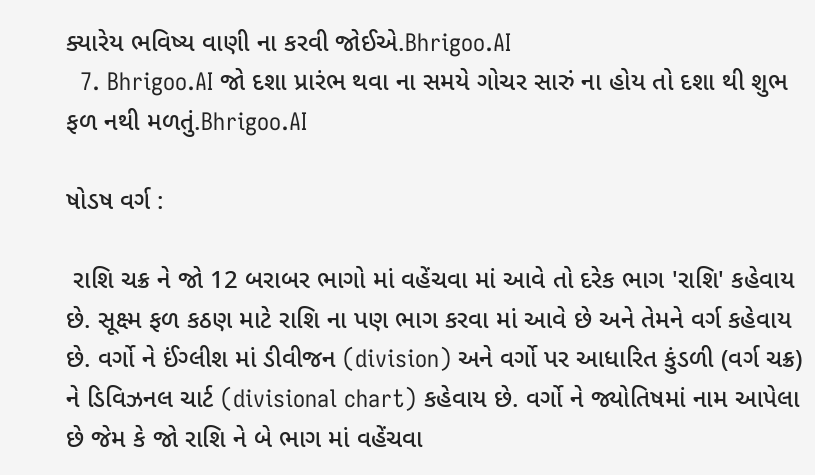ક્યારેય ભવિષ્ય વાણી ના કરવી જોઈએ.Bhrigoo.AI
  7. Bhrigoo.AI જો દશા પ્રારંભ થવા ના સમયે ગોચર સારું ના હોય તો દશા થી શુભ ફળ નથી મળતું.Bhrigoo.AI

ષોડષ વર્ગ :

 રાશિ ચક્ર ને જો 12 બરાબર ભાગો માં વહેંચવા માં આવે તો દરેક ભાગ 'રાશિ' કહેવાય છે. સૂક્ષ્મ ફળ કઠણ માટે રાશિ ના પણ ભાગ કરવા માં આવે છે અને તેમને વર્ગ કહેવાય છે. વર્ગો ને ઈંગ્લીશ માં ડીવીજન (division) અને વર્ગો પર આધારિત કુંડળી (વર્ગ ચક્ર) ને ડિવિઝનલ ચાર્ટ (divisional chart) કહેવાય છે. વર્ગો ને જ્યોતિષમાં નામ આપેલા છે જેમ કે જો રાશિ ને બે ભાગ માં વહેંચવા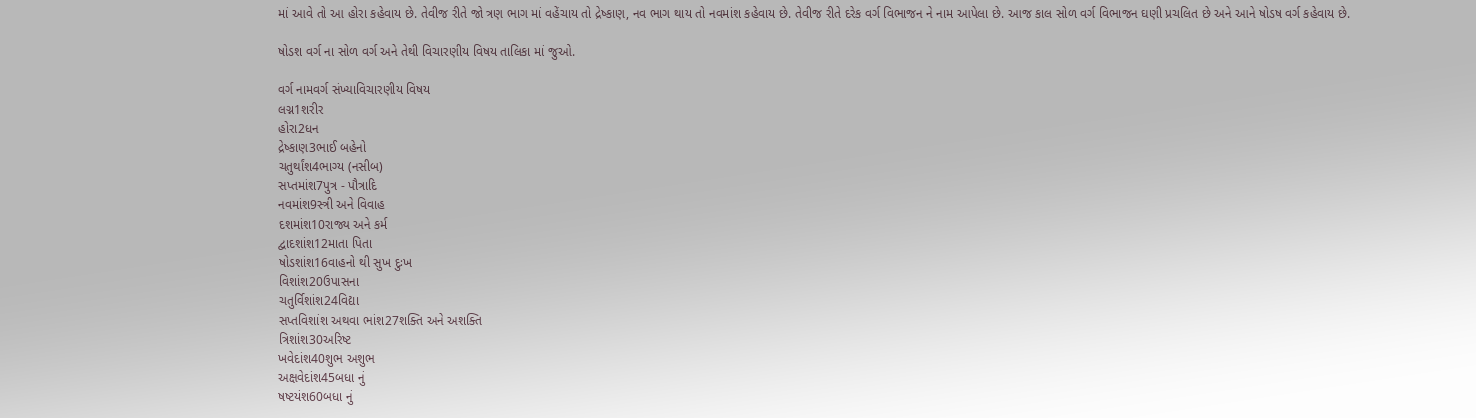માં આવે તો આ હોરા કહેવાય છે. તેવીજ રીતે જો ત્રણ ભાગ માં વહેંચાય તો દ્રેષ્કાણ, નવ ભાગ થાય તો નવમાંશ કહેવાય છે. તેવીજ રીતે દરેક વર્ગ વિભાજન ને નામ આપેલા છે. આજ કાલ સોળ વર્ગ વિભાજન ઘણી પ્રચલિત છે અને આને ષોડષ વર્ગ કહેવાય છે.

ષોડશ વર્ગ ના સોળ વર્ગ અને તેથી વિચારણીય વિષય તાલિકા માં જુઓ.

વર્ગ નામવર્ગ સંખ્યાવિચારણીય વિષય
લગ્ન1શરીર
હોરા2ધન
દ્રેષ્કાણ3ભાઈ બહેનો
ચતુર્થાંશ4ભાગ્ય (નસીબ)
સપ્તમાંશ7પુત્ર - પૌત્રાદિ
નવમાંશ9સ્ત્રી અને વિવાહ
દશમાંશ10રાજ્ય અને કર્મ
દ્વાદશાંશ12માતા પિતા
ષોડશાંશ16વાહનો થી સુખ દુઃખ
વિશાંશ20ઉપાસના
ચતુર્વિશાંશ24વિદ્યા
સપ્તવિશાંશ અથવા ભાંશ27શક્તિ અને અશક્તિ
ત્રિશાંશ30અરિષ્ટ
ખવેદાંશ40શુભ અશુભ
અક્ષવેદાંશ45બધા નું
ષષ્ટયંશ60બધા નું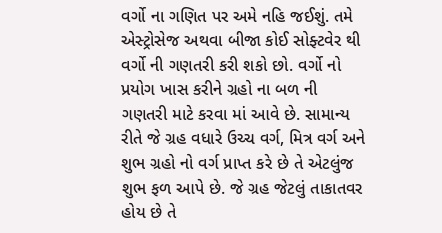વર્ગો ના ગણિત પર અમે નહિ જઈશું. તમે એસ્ટ્રોસેજ અથવા બીજા કોઈ સોફ્ટવેર થી વર્ગો ની ગણતરી કરી શકો છો. વર્ગો નો પ્રયોગ ખાસ કરીને ગ્રહો ના બળ ની ગણતરી માટે કરવા માં આવે છે. સામાન્ય રીતે જે ગ્રહ વધારે ઉચ્ચ વર્ગ, મિત્ર વર્ગ અને શુભ ગ્રહો નો વર્ગ પ્રાપ્ત કરે છે તે એટલુંજ શુભ ફળ આપે છે. જે ગ્રહ જેટલું તાકાતવર હોય છે તે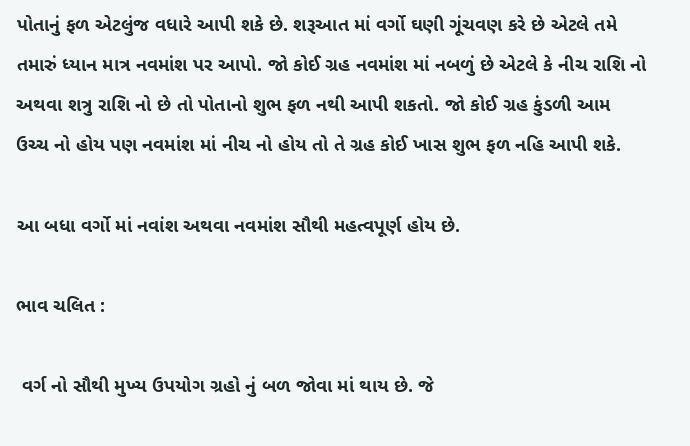પોતાનું ફળ એટલુંજ વધારે આપી શકે છે. શરૂઆત માં વર્ગો ઘણી ગૂંચવણ કરે છે એટલે તમે તમારું ધ્યાન માત્ર નવમાંશ પર આપો. જો કોઈ ગ્રહ નવમાંશ માં નબળું છે એટલે કે નીચ રાશિ નો અથવા શત્રુ રાશિ નો છે તો પોતાનો શુભ ફળ નથી આપી શકતો. જો કોઈ ગ્રહ કુંડળી આમ ઉચ્ચ નો હોય પણ નવમાંશ માં નીચ નો હોય તો તે ગ્રહ કોઈ ખાસ શુભ ફળ નહિ આપી શકે.

આ બધા વર્ગો માં નવાંશ અથવા નવમાંશ સૌથી મહત્વપૂર્ણ હોય છે.

ભાવ ચલિત :

 વર્ગ નો સૌથી મુખ્ય ઉપયોગ ગ્રહો નું બળ જોવા માં થાય છે. જે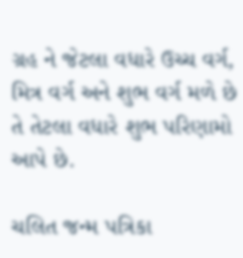ગ્રહ ને જેટલા વધારે ઉચ્ચ વર્ગ, મિત્ર વર્ગ અને શુભ વર્ગ મળે છે તે તેટલા વધારે શુભ પરિણામો આપે છે.

ચલિત જન્મ પત્રિકા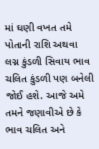માં ઘણી વખત તમે પોતાની રાશિ અથવા લગ્ન કુંડળી સિવાય ભાવ ચલિત કુંડળી પણ બનેલી જોઈ હશે. આજે અમે તમને જણાવીએ છે કે ભાવ ચલિત અને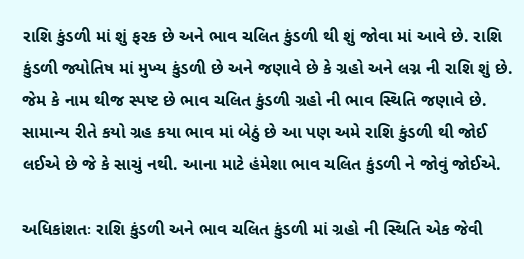રાશિ કુંડળી માં શું ફરક છે અને ભાવ ચલિત કુંડળી થી શું જોવા માં આવે છે. રાશિ કુંડળી જ્યોતિષ માં મુખ્ય કુંડળી છે અને જણાવે છે કે ગ્રહો અને લગ્ન ની રાશિ શું છે. જેમ કે નામ થીજ સ્પષ્ટ છે ભાવ ચલિત કુંડળી ગ્રહો ની ભાવ સ્થિતિ જણાવે છે. સામાન્ય રીતે કયો ગ્રહ કયા ભાવ માં બેઠું છે આ પણ અમે રાશિ કુંડળી થી જોઈ લઈએ છે જે કે સાચું નથી. આના માટે હંમેશા ભાવ ચલિત કુંડળી ને જોવું જોઈએ.

અધિકાંશતઃ રાશિ કુંડળી અને ભાવ ચલિત કુંડળી માં ગ્રહો ની સ્થિતિ એક જેવી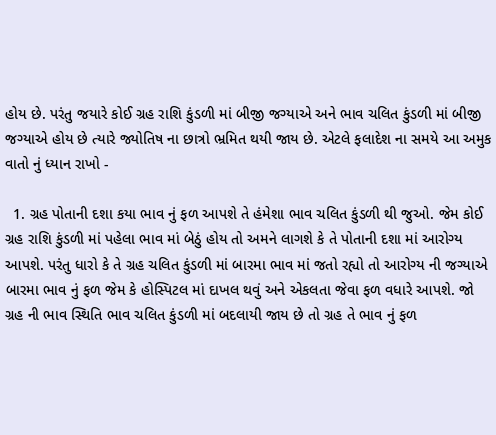હોય છે. પરંતુ જયારે કોઈ ગ્રહ રાશિ કુંડળી માં બીજી જગ્યાએ અને ભાવ ચલિત કુંડળી માં બીજી જગ્યાએ હોય છે ત્યારે જ્યોતિષ ના છાત્રો ભ્રમિત થયી જાય છે. એટલે ફલાદેશ ના સમયે આ અમુક વાતો નું ધ્યાન રાખો -

  1. ગ્રહ પોતાની દશા કયા ભાવ નું ફળ આપશે તે હંમેશા ભાવ ચલિત કુંડળી થી જુઓ. જેમ કોઈ ગ્રહ રાશિ કુંડળી માં પહેલા ભાવ માં બેઠું હોય તો અમને લાગશે કે તે પોતાની દશા માં આરોગ્ય આપશે. પરંતુ ધારો કે તે ગ્રહ ચલિત કુંડળી માં બારમા ભાવ માં જતો રહ્યો તો આરોગ્ય ની જગ્યાએ બારમા ભાવ નું ફળ જેમ કે હોસ્પિટલ માં દાખલ થવું અને એકલતા જેવા ફળ વધારે આપશે. જો ગ્રહ ની ભાવ સ્થિતિ ભાવ ચલિત કુંડળી માં બદલાયી જાય છે તો ગ્રહ તે ભાવ નું ફળ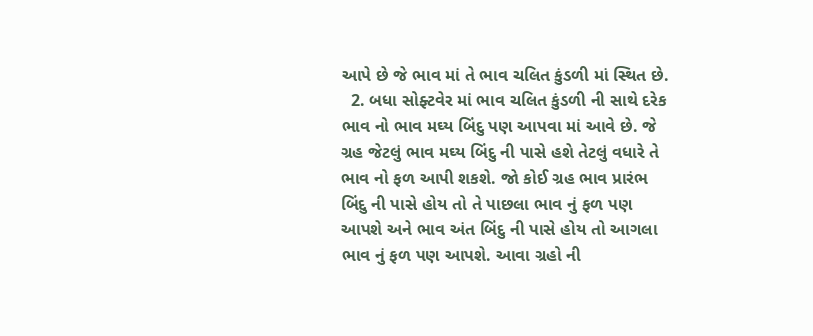આપે છે જે ભાવ માં તે ભાવ ચલિત કુંડળી માં સ્થિત છે.
  2. બધા સોફ્ટવેર માં ભાવ ચલિત કુંડળી ની સાથે દરેક ભાવ નો ભાવ મઘ્ય બિંદુ પણ આપવા માં આવે છે. જે ગ્રહ જેટલું ભાવ મઘ્ય બિંદુ ની પાસે હશે તેટલું વધારે તે ભાવ નો ફળ આપી શકશે. જો કોઈ ગ્રહ ભાવ પ્રારંભ બિંદુ ની પાસે હોય તો તે પાછલા ભાવ નું ફળ પણ આપશે અને ભાવ અંત બિંદુ ની પાસે હોય તો આગલા ભાવ નું ફળ પણ આપશે. આવા ગ્રહો ની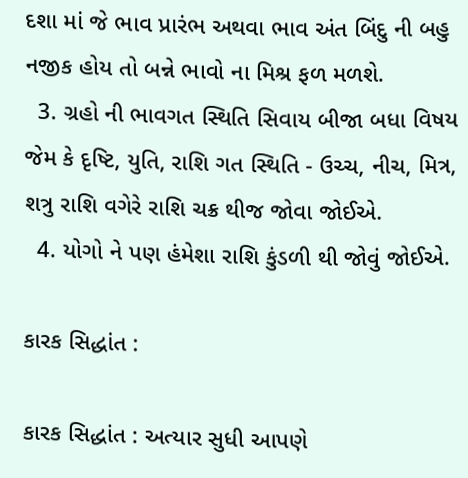દશા માં જે ભાવ પ્રારંભ અથવા ભાવ અંત બિંદુ ની બહુ નજીક હોય તો બન્ને ભાવો ના મિશ્ર ફળ મળશે.
  3. ગ્રહો ની ભાવગત સ્થિતિ સિવાય બીજા બધા વિષય જેમ કે દૃષ્ટિ, યુતિ, રાશિ ગત સ્થિતિ - ઉચ્ચ, નીચ, મિત્ર, શત્રુ રાશિ વગેરે રાશિ ચક્ર થીજ જોવા જોઈએ.
  4. યોગો ને પણ હંમેશા રાશિ કુંડળી થી જોવું જોઈએ.

કારક સિદ્ધાંત :

કારક સિદ્ધાંત : અત્યાર સુધી આપણે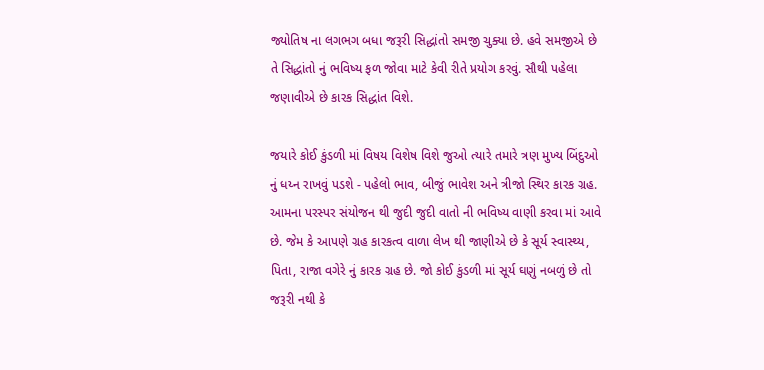જ્યોતિષ ના લગભગ બધા જરૂરી સિદ્ધાંતો સમજી ચુક્યા છે. હવે સમજીએ છે તે સિદ્ધાંતો નું ભવિષ્ય ફળ જોવા માટે કેવી રીતે પ્રયોગ કરવું. સૌથી પહેલા જણાવીએ છે કારક સિદ્ધાંત વિશે.

જયારે કોઈ કુંડળી માં વિષય વિશેષ વિશે જુઓ ત્યારે તમારે ત્રણ મુખ્ય બિંદુઓ નું ધય્ન રાખવું પડશે - પહેલો ભાવ, બીજું ભાવેશ અને ત્રીજો સ્થિર કારક ગ્રહ. આમના પરસ્પર સંયોજન થી જુદી જુદી વાતો ની ભવિષ્ય વાણી કરવા માં આવે છે. જેમ કે આપણે ગ્રહ કારકત્વ વાળા લેખ થી જાણીએ છે કે સૂર્ય સ્વાસ્થ્ય, પિતા, રાજા વગેરે નું કારક ગ્રહ છે. જો કોઈ કુંડળી માં સૂર્ય ઘણું નબળું છે તો જરૂરી નથી કે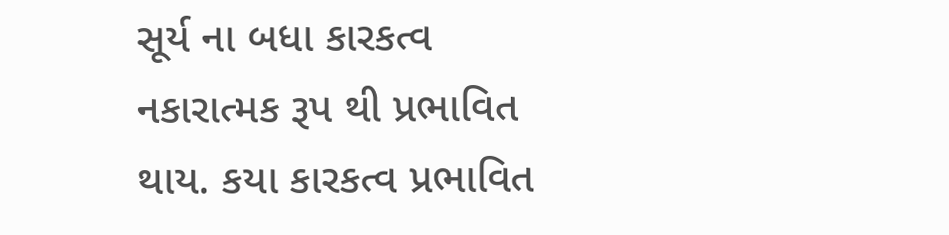સૂર્ય ના બધા કારકત્વ નકારાત્મક રૂપ થી પ્રભાવિત થાય. કયા કારકત્વ પ્રભાવિત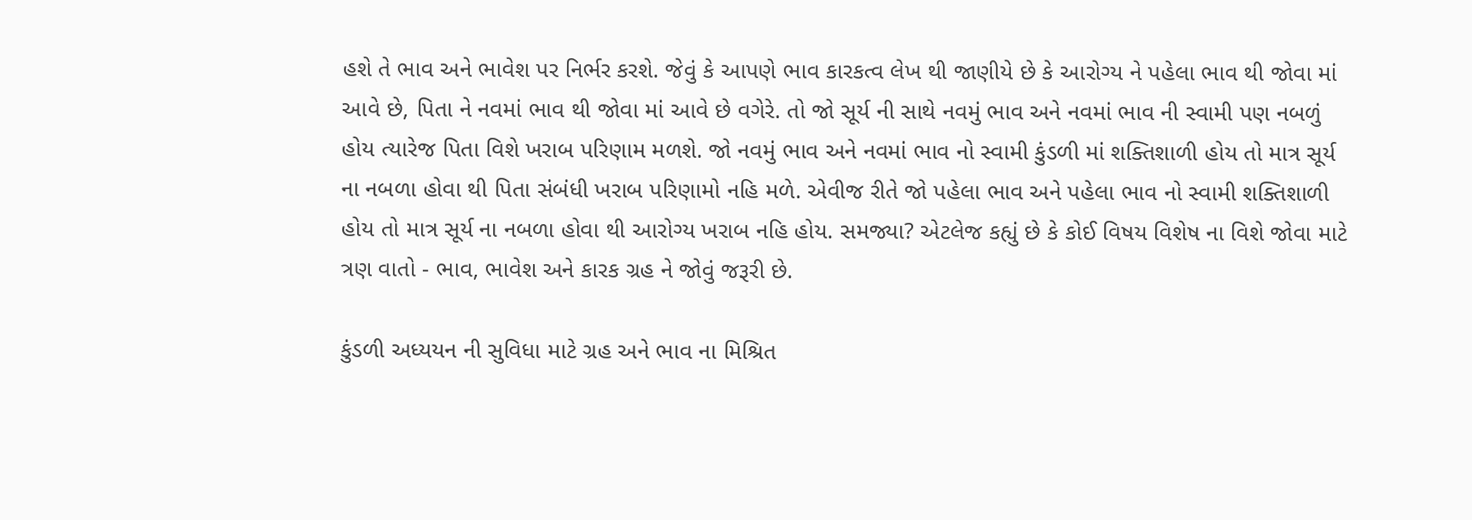હશે તે ભાવ અને ભાવેશ પર નિર્ભર કરશે. જેવું કે આપણે ભાવ કારકત્વ લેખ થી જાણીયે છે કે આરોગ્ય ને પહેલા ભાવ થી જોવા માં આવે છે, પિતા ને નવમાં ભાવ થી જોવા માં આવે છે વગેરે. તો જો સૂર્ય ની સાથે નવમું ભાવ અને નવમાં ભાવ ની સ્વામી પણ નબળું હોય ત્યારેજ પિતા વિશે ખરાબ પરિણામ મળશે. જો નવમું ભાવ અને નવમાં ભાવ નો સ્વામી કુંડળી માં શક્તિશાળી હોય તો માત્ર સૂર્ય ના નબળા હોવા થી પિતા સંબંધી ખરાબ પરિણામો નહિ મળે. એવીજ રીતે જો પહેલા ભાવ અને પહેલા ભાવ નો સ્વામી શક્તિશાળી હોય તો માત્ર સૂર્ય ના નબળા હોવા થી આરોગ્ય ખરાબ નહિ હોય. સમજ્યા? એટલેજ કહ્યું છે કે કોઈ વિષય વિશેષ ના વિશે જોવા માટે ત્રણ વાતો - ભાવ, ભાવેશ અને કારક ગ્રહ ને જોવું જરૂરી છે.

કુંડળી અધ્યયન ની સુવિધા માટે ગ્રહ અને ભાવ ના મિશ્રિત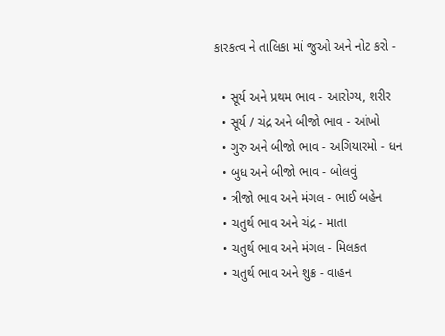કારકત્વ ને તાલિકા માં જુઓ અને નોટ કરો -

  • સૂર્ય અને પ્રથમ ભાવ - આરોગ્ય, શરીર
  • સૂર્ય / ચંદ્ર અને બીજો ભાવ - આંખો
  • ગુરુ અને બીજો ભાવ - અગિયારમો - ધન
  • બુધ અને બીજો ભાવ - બોલવું
  • ત્રીજો ભાવ અને મંગલ - ભાઈ બહેન
  • ચતુર્થ ભાવ અને ચંદ્ર - માતા
  • ચતુર્થ ભાવ અને મંગલ - મિલકત
  • ચતુર્થ ભાવ અને શુક્ર - વાહન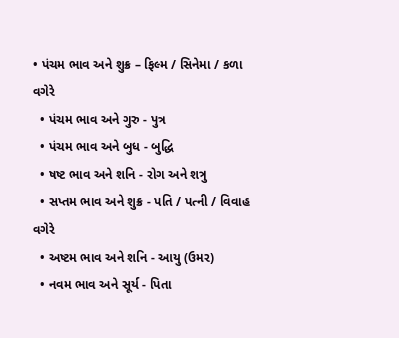• પંચમ ભાવ અને શુક્ર – ફિલ્મ / સિનેમા / કળા વગેરે
  • પંચમ ભાવ અને ગુરુ - પુત્ર
  • પંચમ ભાવ અને બુધ - બુદ્ધિ
  • ષષ્ટ ભાવ અને શનિ - રોગ અને શત્રુ
  • સપ્તમ ભાવ અને શુક્ર - પતિ / પત્ની / વિવાહ વગેરે
  • અષ્ટમ ભાવ અને શનિ - આયુ (ઉમર)
  • નવમ ભાવ અને સૂર્ય - પિતા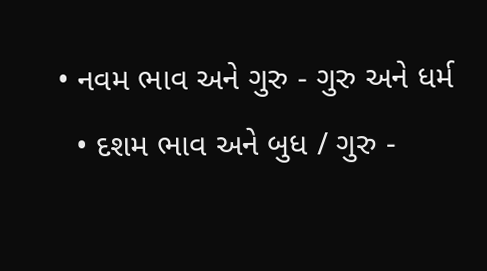• નવમ ભાવ અને ગુરુ - ગુરુ અને ધર્મ
  • દશમ ભાવ અને બુધ / ગુરુ -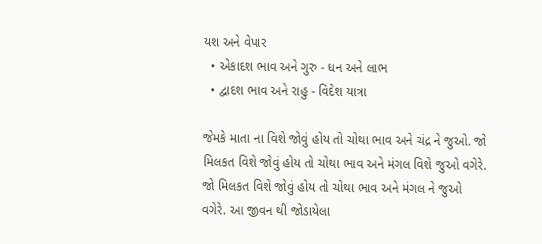યશ અને વેપાર
  • એકાદશ ભાવ અને ગુરુ - ધન અને લાભ
  • દ્વાદશ ભાવ અને રાહુ - વિદેશ યાત્રા

જેમકે માતા ના વિશે જોવું હોય તો ચોથા ભાવ અને ચંદ્ર ને જુઓ. જો મિલકત વિશે જોવું હોય તો ચોથા ભાવ અને મંગલ વિશે જુઓ વગેરે. જો મિલકત વિશે જોવું હોય તો ચોથા ભાવ અને મંગલ ને જુઓ વગેરે. આ જીવન થી જોડાયેલા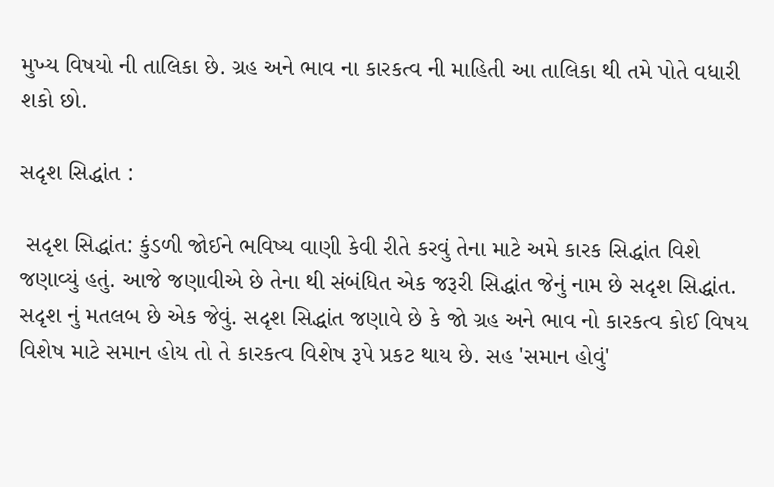મુખ્ય વિષયો ની તાલિકા છે. ગ્રહ અને ભાવ ના કારકત્વ ની માહિતી આ તાલિકા થી તમે પોતે વધારી શકો છો.

સદૃશ સિદ્ધાંત :

 સદૃશ સિદ્ધાંત: કુંડળી જોઈને ભવિષ્ય વાણી કેવી રીતે કરવું તેના માટે અમે કારક સિદ્ધાંત વિશે જણાવ્યું હતું. આજે જણાવીએ છે તેના થી સંબંધિત એક જરૂરી સિદ્ધાંત જેનું નામ છે સદૃશ સિદ્ધાંત. સદૃશ નું મતલબ છે એક જેવું. સદૃશ સિદ્ધાંત જણાવે છે કે જો ગ્રહ અને ભાવ નો કારકત્વ કોઈ વિષય વિશેષ માટે સમાન હોય તો તે કારકત્વ વિશેષ રૂપે પ્રકટ થાય છે. સહ 'સમાન હોવું'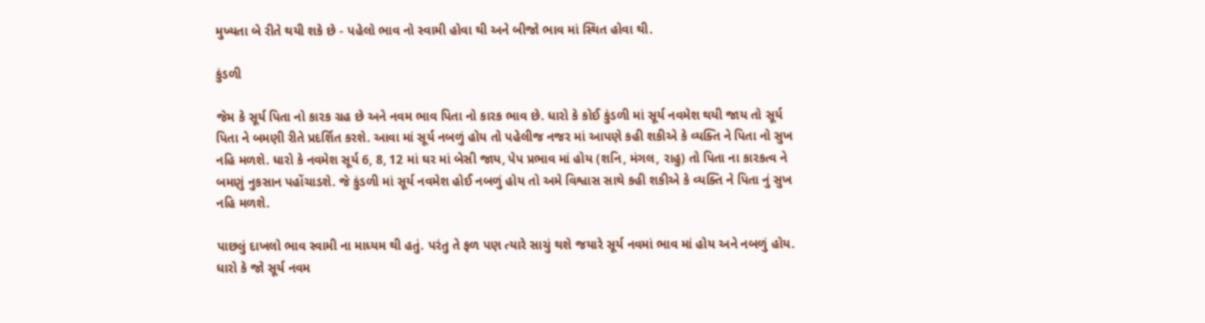મુખ્યતા બે રીતે થયી શકે છે - પહેલો ભાવ નો સ્વામી હોવા થી અને બીજો ભાવ માં સ્થિત હોવા થી.

કુંડળી

જેમ કે સૂર્ય પિતા નો કારક ગ્રહ છે અને નવમ ભાવ પિતા નો કારક ભાવ છે. ધારો કે કોઈ કુંડળી માં સૂર્ય નવમેશ થયી જાય તો સૂર્ય પિતા ને બમણી રીતે પ્રદર્શિત કરશે. આવા માં સૂર્ય નબળું હોય તો પહેલીજ નજર માં આપણે કહી શકીએ કે વ્યક્તિ ને પિતા નો સુખ નહિ મળશે. ધારો કે નવમેશ સૂર્ય 6, 8, 12 માં ઘર માં બેસી જાય, પેપ પ્રભાવ માં હોય (શનિ, મંગલ, રાહુ) તો પિતા ના કારકત્વ ને બમણું નુકસાન પહોંચાડશે. જે કુંડળી માં સૂર્ય નવમેશ હોઈ નબળું હોય તો અમે વિશ્વાસ સાથે કહી શકીએ કે વ્યક્તિ ને પિતા નું સુખ નહિ મળશે.

પાછલું દાખલો ભાવ સ્વામી ના માધ્યમ થી હતું. પરંતુ તે ફળ પણ ત્યારે સાચું થશે જયારે સૂર્ય નવમાં ભાવ માં હોય અને નબળું હોય. ધારો કે જો સૂર્ય નવમ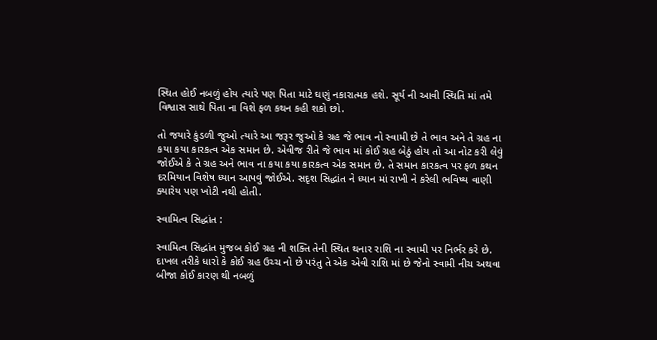સ્થિત હોઈ નબળું હોય ત્યારે પણ પિતા માટે ઘણું નકારાત્મક હશે. સૂર્ય ની આવી સ્થિતિ માં તમે વિશ્વાસ સાથે પિતા ના વિશે ફળ કથન કહી શકો છો.

તો જયારે કુંડળી જુઓ ત્યારે આ જરૂર જુઓ કે ગ્રહ જે ભાવ નો સ્વામી છે તે ભાવ અને તે ગ્રહ ના કયા કયા કારકત્વ એક સમાન છે. એવીજ રીતે જે ભાવ માં કોઈ ગ્રહ બેઠું હોય તો આ નોટ કરી લેવું જોઈએ કે તે ગ્રહ અને ભાવ ના કયા કયા કારકત્વ એક સમાન છે. તે સમાન કારકત્વ પર ફળ કથન દરમિયાન વિશેષ ધ્યાન આપવું જોઈએ. સદૃશ સિદ્ધાંત ને ધ્યાન માં રાખી ને કરેલી ભવિષ્ય વાણી ક્યારેય પણ ખોટી નથી હોતી.

સ્વામિત્વ સિદ્ધાંત :

સ્વામિત્વ સિદ્ધાંત મુજબ કોઈ ગ્રહ ની શક્તિ તેની સ્થિત થનાર રાશિ ના સ્વામી પર નિર્ભર કરે છે. દાખલ તરીકે ધારો કે કોઈ ગ્રહ ઉચ્ચ નો છે પરંતુ તે એક એવી રાશિ માં છે જેનો સ્વામી નીચ અથવા બીજા કોઈ કારણ થી નબળું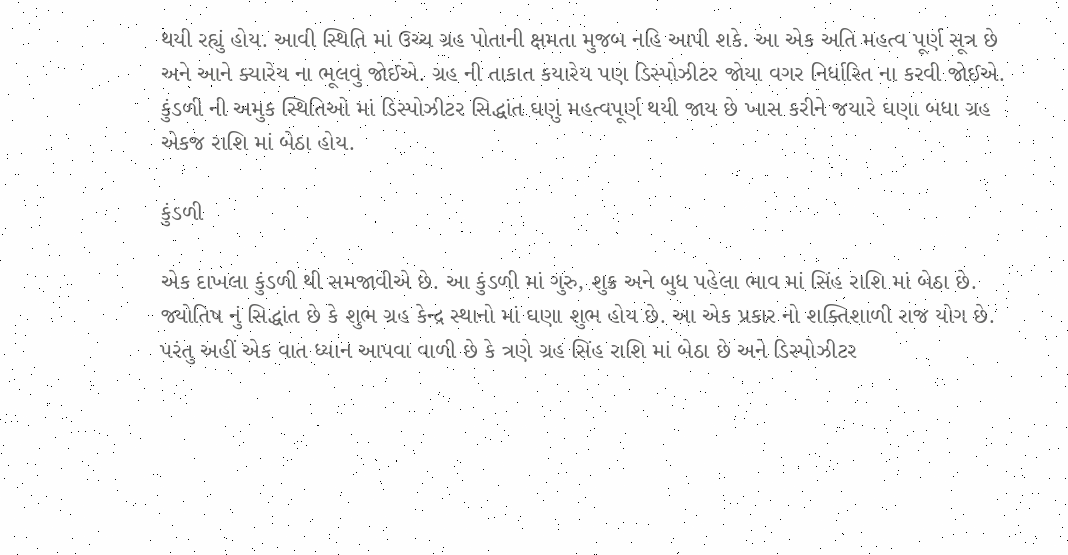થયી રહ્યું હોય. આવી સ્થિતિ માં ઉચ્ચ ગ્રહ પોતાની ક્ષમતા મુજબ નહિ આપી શકે. આ એક અતિ મહત્વ પૂર્ણ સૂત્ર છે અને આને ક્યારેય ના ભૂલવું જોઈએ. ગ્રહ ની તાકાત કયારેય પણ ડિસ્પોઝીટર જોયા વગર નિર્ધારિત ના કરવી જોઈએ. કુંડળી ની અમુક સ્થિતિઓ માં ડિસ્પોઝીટર સિદ્ધાંત ઘણું મહત્વપૂર્ણ થયી જાય છે ખાસ કરીને જયારે ઘણા બધા ગ્રહ એકજ રાશિ માં બેઠા હોય.

કુંડળી

એક દાખલા કુંડળી થી સમજાવીએ છે. આ કુંડળી માં ગુરુ, શુક્ર અને બુધ પહેલા ભાવ માં સિંહ રાશિ માં બેઠા છે. જ્યોતિષ નું સિદ્ધાંત છે કે શુભ ગ્રહ કેન્દ્ર સ્થાનો માં ઘણા શુભ હોય છે. આ એક પ્રકાર નો શક્તિશાળી રાજ યોગ છે. પરંતુ અહીં એક વાત ધ્યાન આપવા વાળી છે કે ત્રણે ગ્રહ સિંહ રાશિ માં બેઠા છે અને ડિસ્પોઝીટર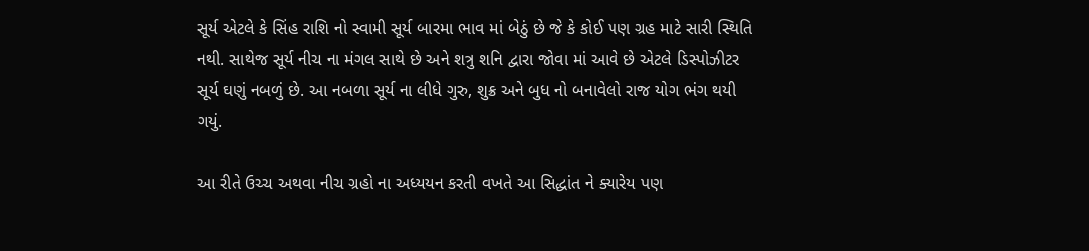સૂર્ય એટલે કે સિંહ રાશિ નો સ્વામી સૂર્ય બારમા ભાવ માં બેઠું છે જે કે કોઈ પણ ગ્રહ માટે સારી સ્થિતિ નથી. સાથેજ સૂર્ય નીચ ના મંગલ સાથે છે અને શત્રુ શનિ દ્વારા જોવા માં આવે છે એટલે ડિસ્પોઝીટર સૂર્ય ઘણું નબળું છે. આ નબળા સૂર્ય ના લીધે ગુરુ, શુક્ર અને બુધ નો બનાવેલો રાજ યોગ ભંગ થયી ગયું.

આ રીતે ઉચ્ચ અથવા નીચ ગ્રહો ના અધ્યયન કરતી વખતે આ સિદ્ધાંત ને ક્યારેય પણ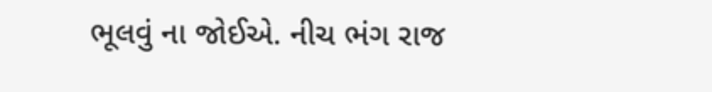ભૂલવું ના જોઈએ. નીચ ભંગ રાજ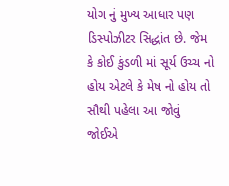યોગ નું મુખ્ય આધાર પણ ડિસ્પોઝીટર સિદ્ધાંત છે. જેમ કે કોઈ કુંડળી માં સૂર્ય ઉચ્ચ નો હોય એટલે કે મેષ નો હોય તો સૌથી પહેલા આ જોવું જોઈએ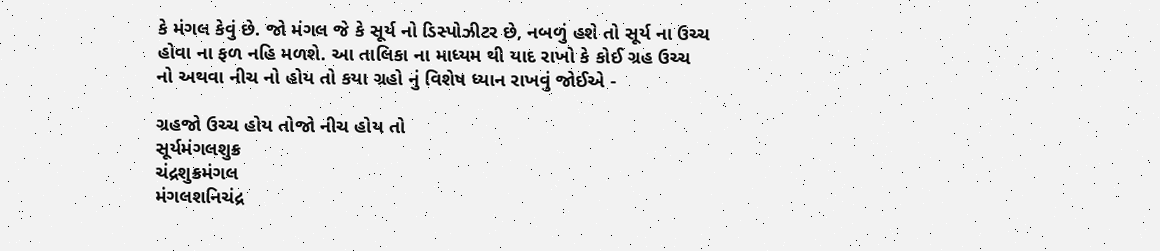કે મંગલ કેવું છે. જો મંગલ જે કે સૂર્ય નો ડિસ્પોઝીટર છે, નબળું હશે તો સૂર્ય ના ઉચ્ચ હોવા ના ફળ નહિ મળશે. આ તાલિકા ના માધ્યમ થી યાદ રાખો કે કોઈ ગ્રહ ઉચ્ચ નો અથવા નીચ નો હોય તો કયા ગ્રહો નું વિશેષ ધ્યાન રાખવું જોઈએ -

ગ્રહજો ઉચ્ચ હોય તોજો નીચ હોય તો
સૂર્યમંગલશુક્ર
ચંદ્રશુક્રમંગલ
મંગલશનિચંદ્ર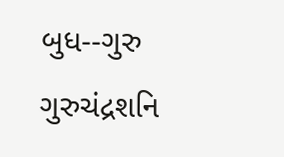બુધ--ગુરુ
ગુરુચંદ્રશનિ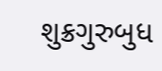શુક્રગુરુબુધ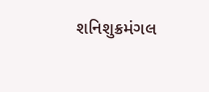શનિશુક્રમંગલ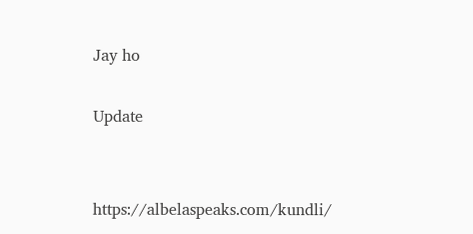Jay ho

Update


https://albelaspeaks.com/kundli/